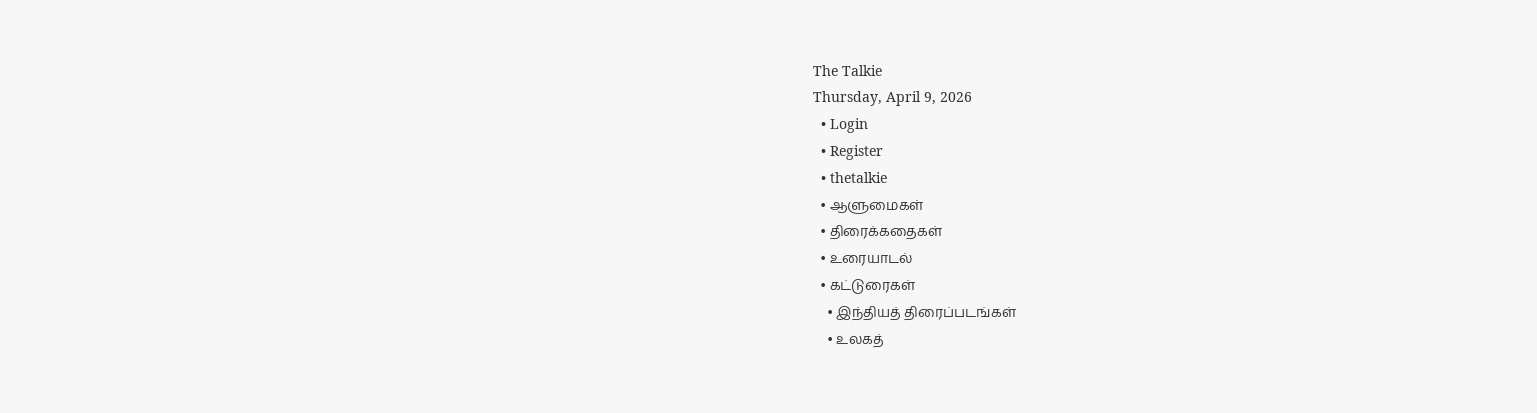The Talkie
Thursday, April 9, 2026
  • Login
  • Register
  • thetalkie
  • ஆளுமைகள்
  • திரைக்கதைகள்
  • உரையாடல்
  • கட்டுரைகள்
    • இந்தியத் திரைப்படங்கள்
    • உலகத்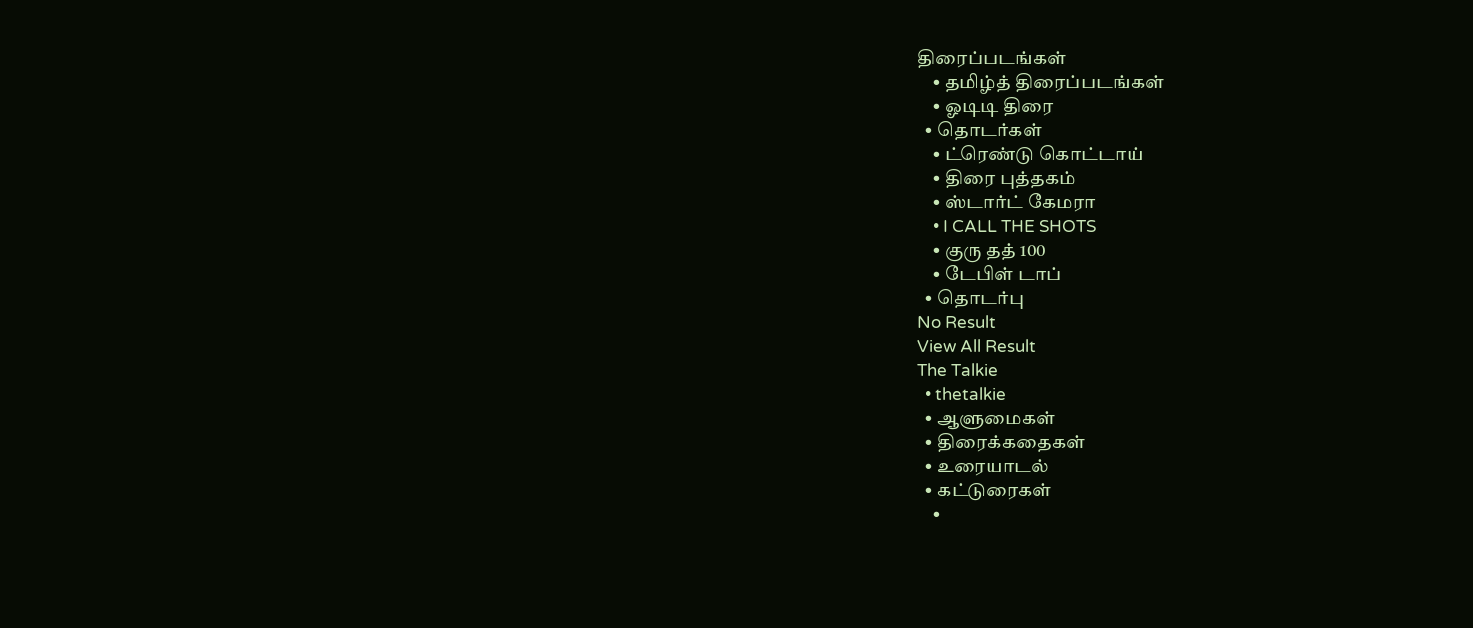திரைப்படங்கள்
    • தமிழ்த் திரைப்படங்கள்
    • ஓடிடி திரை
  • தொடர்கள்
    • ட்ரெண்டு கொட்டாய்
    • திரை புத்தகம்
    • ஸ்டார்ட் கேமரா
    • I CALL THE SHOTS
    • குரு தத் 100
    • டேபிள் டாப்
  • தொடர்பு
No Result
View All Result
The Talkie
  • thetalkie
  • ஆளுமைகள்
  • திரைக்கதைகள்
  • உரையாடல்
  • கட்டுரைகள்
    •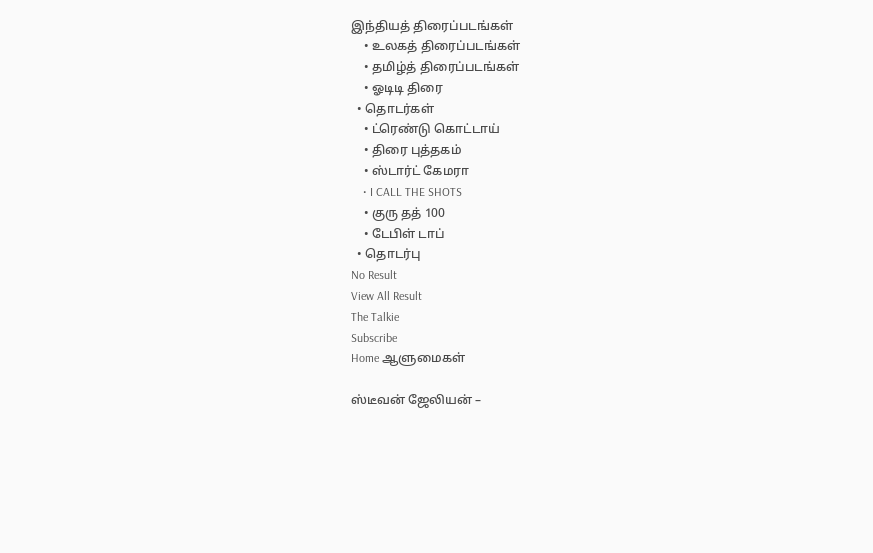இந்தியத் திரைப்படங்கள்
    • உலகத் திரைப்படங்கள்
    • தமிழ்த் திரைப்படங்கள்
    • ஓடிடி திரை
  • தொடர்கள்
    • ட்ரெண்டு கொட்டாய்
    • திரை புத்தகம்
    • ஸ்டார்ட் கேமரா
    • I CALL THE SHOTS
    • குரு தத் 100
    • டேபிள் டாப்
  • தொடர்பு
No Result
View All Result
The Talkie
Subscribe
Home ஆளுமைகள்

ஸ்டீவன் ஜேலியன் –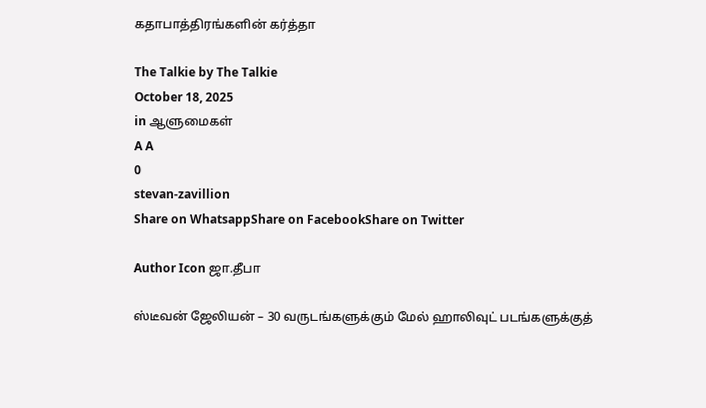கதாபாத்திரங்களின் கர்த்தா

The Talkie by The Talkie
October 18, 2025
in ஆளுமைகள்
A A
0
stevan-zavillion
Share on WhatsappShare on FacebookShare on Twitter

Author Icon ஜா.தீபா

ஸ்டீவன் ஜேலியன் – 30 வருடங்களுக்கும் மேல் ஹாலிவுட் படங்களுக்குத்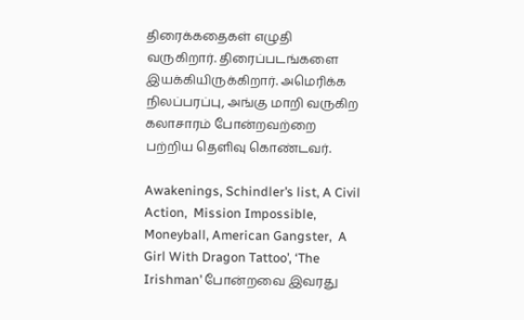திரைக்கதைகள் எழுதி வருகிறார். திரைப்படங்களை இயக்கியிருக்கிறார். அமெரிக்க நிலப்பரப்பு, அங்கு மாறி வருகிற கலாசாரம் போன்றவற்றை பற்றிய தெளிவு கொண்டவர்.

Awakenings, Schindler’s list, A Civil Action,  Mission Impossible,  Moneyball, American Gangster,  A Girl With Dragon Tattoo’, ‘The Irishman’ போன்றவை இவரது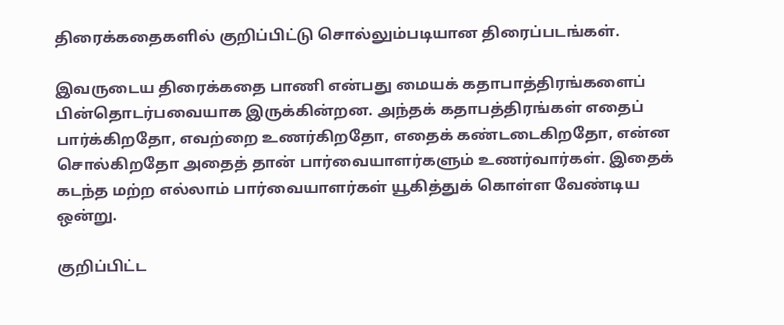திரைக்கதைகளில் குறிப்பிட்டு சொல்லும்படியான திரைப்படங்கள்.

இவருடைய திரைக்கதை பாணி என்பது மையக் கதாபாத்திரங்களைப் பின்தொடர்பவையாக இருக்கின்றன. அந்தக் கதாபத்திரங்கள் எதைப் பார்க்கிறதோ, எவற்றை உணர்கிறதோ, எதைக் கண்டடைகிறதோ, என்ன சொல்கிறதோ அதைத் தான் பார்வையாளர்களும் உணர்வார்கள். இதைக் கடந்த மற்ற எல்லாம் பார்வையாளர்கள் யூகித்துக் கொள்ள வேண்டிய ஒன்று.

குறிப்பிட்ட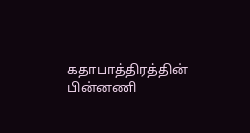கதாபாத்திரத்தின் பின்னணி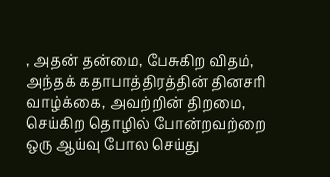, அதன் தன்மை, பேசுகிற விதம், அந்தக் கதாபாத்திரத்தின் தினசரி வாழ்க்கை, அவற்றின் திறமை, செய்கிற தொழில் போன்றவற்றை ஒரு ஆய்வு போல செய்து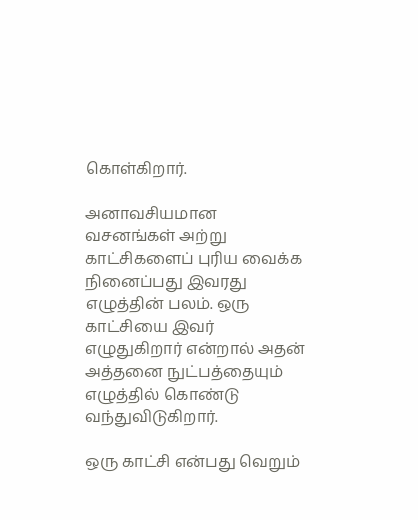கொள்கிறார்.

அனாவசியமான வசனங்கள் அற்று காட்சிகளைப் புரிய வைக்க நினைப்பது இவரது எழுத்தின் பலம். ஒரு காட்சியை இவர் எழுதுகிறார் என்றால் அதன் அத்தனை நுட்பத்தையும் எழுத்தில் கொண்டு வந்துவிடுகிறார்.

ஒரு காட்சி என்பது வெறும்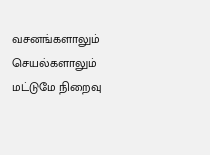வசனங்களாலும் செயல்களாலும் மட்டுமே நிறைவு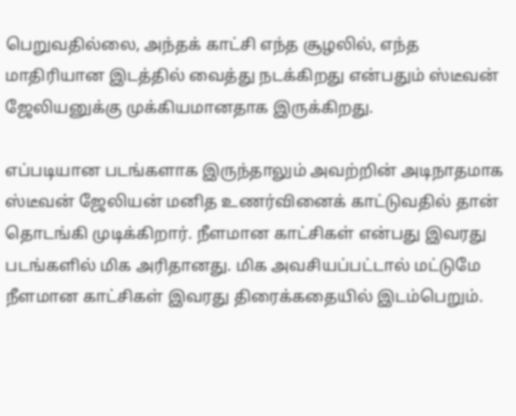பெறுவதில்லை, அந்தக் காட்சி எந்த சூழலில், எந்த மாதிரியான இடத்தில் வைத்து நடக்கிறது என்பதும் ஸ்டீவன் ஜேலியனுக்கு முக்கியமானதாக இருக்கிறது.

எப்படியான படங்களாக இருந்தாலும் அவற்றின் அடிநாதமாக ஸ்டீவன் ஜேலியன் மனித உணர்வினைக் காட்டுவதில் தான்  தொடங்கி முடிக்கிறார். நீளமான காட்சிகள் என்பது இவரது படங்களில் மிக அரிதானது. மிக அவசியப்பட்டால் மட்டுமே நீளமான காட்சிகள் இவரது திரைக்கதையில் இடம்பெறும்.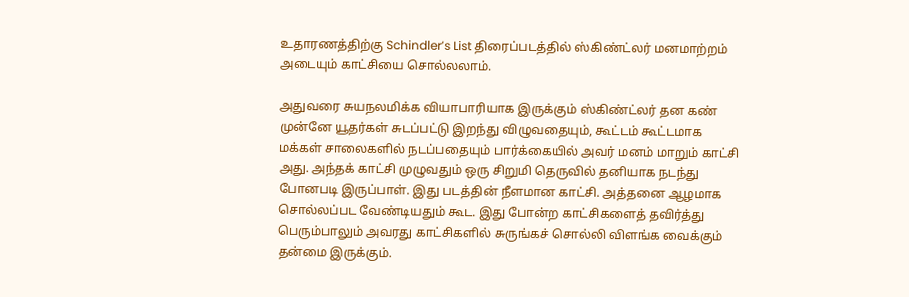உதாரணத்திற்கு Schindler’s List திரைப்படத்தில் ஸ்கிண்ட்லர் மனமாற்றம் அடையும் காட்சியை சொல்லலாம்.

அதுவரை சுயநலமிக்க வியாபாரியாக இருக்கும் ஸ்கிண்ட்லர் தன கண் முன்னே யூதர்கள் சுடப்பட்டு இறந்து விழுவதையும், கூட்டம் கூட்டமாக மக்கள் சாலைகளில் நடப்பதையும் பார்க்கையில் அவர் மனம் மாறும் காட்சி அது. அந்தக் காட்சி முழுவதும் ஒரு சிறுமி தெருவில் தனியாக நடந்து போனபடி இருப்பாள். இது படத்தின் நீளமான காட்சி. அத்தனை ஆழமாக சொல்லப்பட வேண்டியதும் கூட. இது போன்ற காட்சிகளைத் தவிர்த்து பெரும்பாலும் அவரது காட்சிகளில் சுருங்கச் சொல்லி விளங்க வைக்கும் தன்மை இருக்கும்.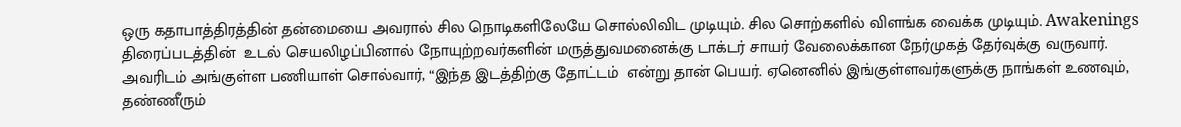ஒரு கதாபாத்திரத்தின் தன்மையை அவரால் சில நொடிகளிலேயே சொல்லிவிட முடியும். சில சொற்களில் விளங்க வைக்க முடியும். Awakenings திரைப்படத்தின்  உடல் செயலிழப்பினால் நோயுற்றவர்களின் மருத்துவமனைக்கு டாக்டர் சாயர் வேலைக்கான நேர்முகத் தேர்வுக்கு வருவார். அவரிடம் அங்குள்ள பணியாள் சொல்வார், “இந்த இடத்திற்கு தோட்டம்  என்று தான் பெயர். ஏனெனில் இங்குள்ளவர்களுக்கு நாங்கள் உணவும், தண்ணீரும்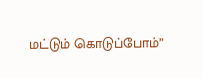மட்டும் கொடுப்போம்”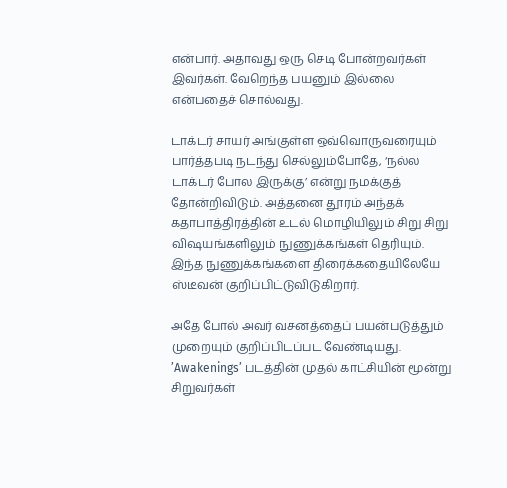என்பார். அதாவது ஒரு செடி போன்றவர்கள் இவர்கள். வேறெந்த பயனும் இல்லை என்பதைச் சொல்வது.

டாக்டர் சாயர் அங்குள்ள ஒவ்வொருவரையும் பார்த்தபடி நடந்து செல்லும்போதே, ‘நல்ல டாக்டர் போல இருக்கு’ என்று நமக்குத் தோன்றிவிடும். அத்தனை தூரம் அந்தக் கதாபாத்திரத்தின் உடல் மொழியிலும் சிறு சிறு விஷயங்களிலும் நுணுக்கங்கள் தெரியும். இந்த நுணுக்கங்களை திரைக்கதையிலேயே ஸ்டீவன் குறிப்பிட்டுவிடுகிறார்.

அதே போல் அவர் வசனத்தைப் பயன்படுத்தும் முறையும் குறிப்பிடப்பட வேண்டியது. ’Awakenings’ படத்தின் முதல் காட்சியின் மூன்று சிறுவர்கள்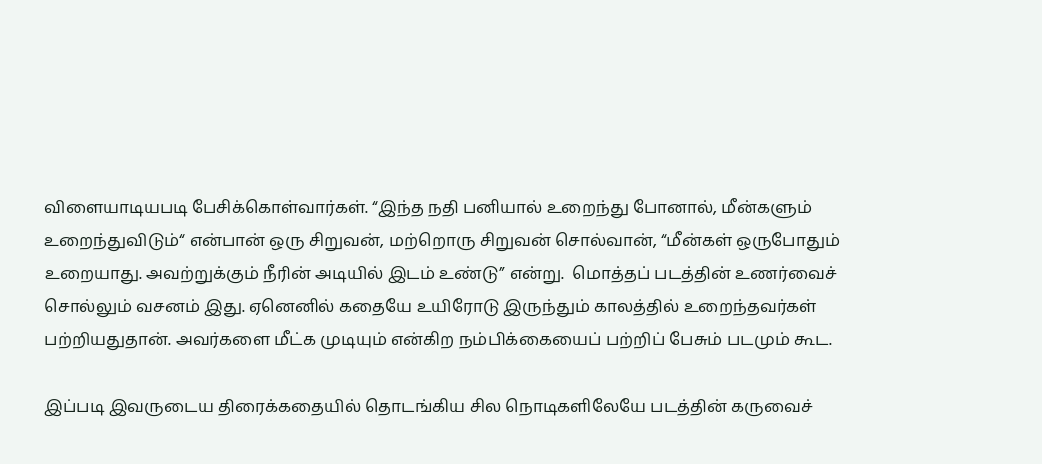விளையாடியபடி பேசிக்கொள்வார்கள். “இந்த நதி பனியால் உறைந்து போனால், மீன்களும் உறைந்துவிடும்“ என்பான் ஒரு சிறுவன், மற்றொரு சிறுவன் சொல்வான், “மீன்கள் ஒருபோதும் உறையாது. அவற்றுக்கும் நீரின் அடியில் இடம் உண்டு” என்று.  மொத்தப் படத்தின் உணர்வைச் சொல்லும் வசனம் இது. ஏனெனில் கதையே உயிரோடு இருந்தும் காலத்தில் உறைந்தவர்கள் பற்றியதுதான். அவர்களை மீட்க முடியும் என்கிற நம்பிக்கையைப் பற்றிப் பேசும் படமும் கூட.

இப்படி இவருடைய திரைக்கதையில் தொடங்கிய சில நொடிகளிலேயே படத்தின் கருவைச்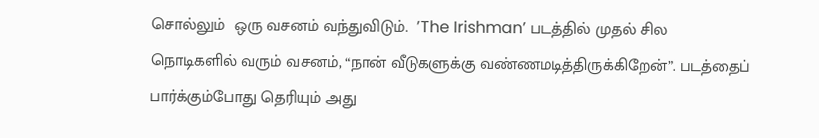சொல்லும்  ஒரு வசனம் வந்துவிடும்.  ’The Irishman’ படத்தில் முதல் சில நொடிகளில் வரும் வசனம், “நான் வீடுகளுக்கு வண்ணமடித்திருக்கிறேன்”. படத்தைப் பார்க்கும்போது தெரியும் அது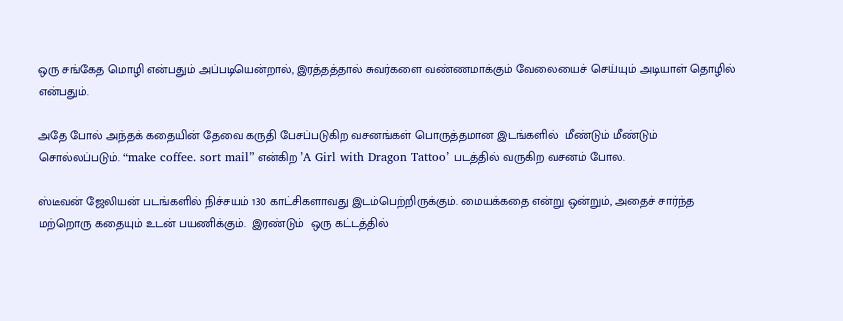ஒரு சங்கேத மொழி என்பதும் அப்படியென்றால், இரத்தத்தால் சுவர்களை வண்ணமாக்கும் வேலையைச் செய்யும் அடியாள் தொழில் என்பதும்.

அதே போல் அந்தக் கதையின் தேவை கருதி பேசப்படுகிற வசனங்கள் பொருத்தமான இடங்களில்  மீண்டும் மீண்டும் சொல்லப்படும். “make coffee. sort mail” என்கிற ’A Girl with Dragon Tattoo’ படத்தில் வருகிற வசனம் போல.

ஸ்டீவன் ஜேலியன் படங்களில் நிச்சயம் 130 காட்சிகளாவது இடம்பெற்றிருக்கும். மையக்கதை என்று ஒன்றும், அதைச் சார்ந்த மற்றொரு கதையும் உடன் பயணிக்கும்.  இரண்டும்  ஒரு கட்டத்தில்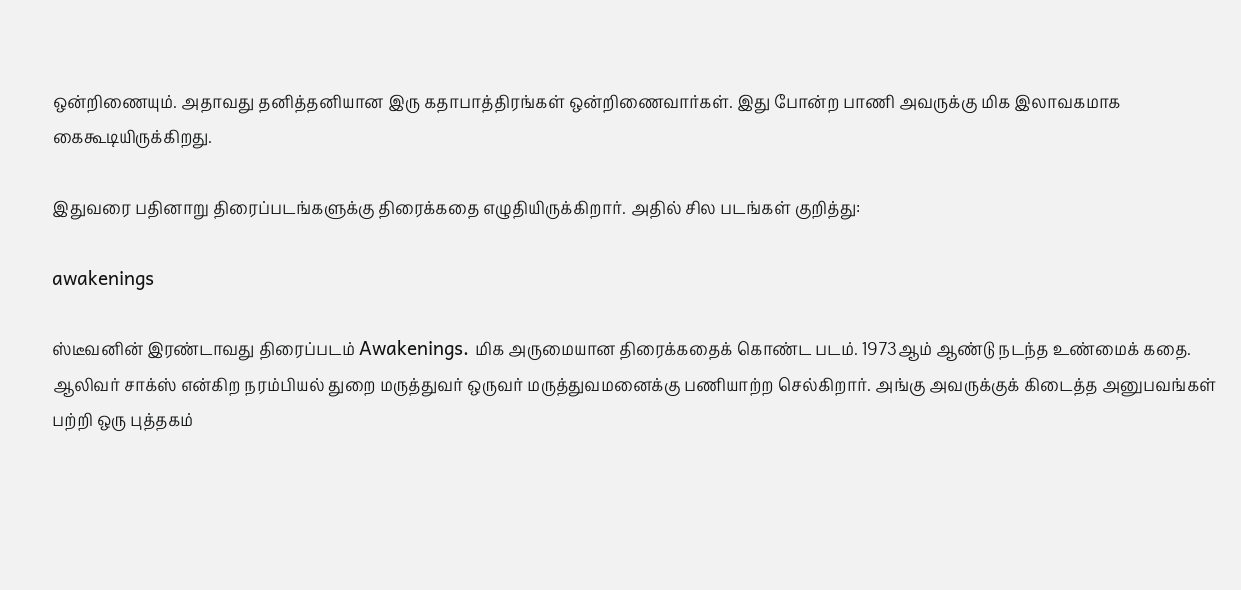ஒன்றிணையும். அதாவது தனித்தனியான இரு கதாபாத்திரங்கள் ஒன்றிணைவார்கள். இது போன்ற பாணி அவருக்கு மிக இலாவகமாக கைகூடியிருக்கிறது.

இதுவரை பதினாறு திரைப்படங்களுக்கு திரைக்கதை எழுதியிருக்கிறார். அதில் சில படங்கள் குறித்து:

awakenings

ஸ்டீவனின் இரண்டாவது திரைப்படம் Awakenings. மிக அருமையான திரைக்கதைக் கொண்ட படம். 1973ஆம் ஆண்டு நடந்த உண்மைக் கதை. ஆலிவர் சாக்ஸ் என்கிற நரம்பியல் துறை மருத்துவர் ஒருவர் மருத்துவமனைக்கு பணியாற்ற செல்கிறார். அங்கு அவருக்குக் கிடைத்த அனுபவங்கள் பற்றி ஒரு புத்தகம்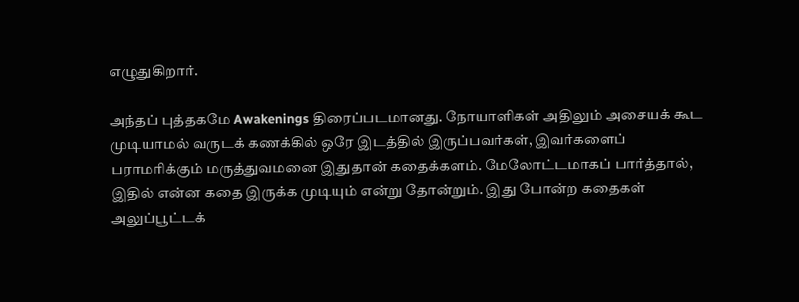எழுதுகிறார்.

அந்தப் புத்தகமே Awakenings திரைப்படமானது. நோயாளிகள் அதிலும் அசையக் கூட முடியாமல் வருடக் கணக்கில் ஒரே இடத்தில் இருப்பவர்கள், இவர்களைப் பராமரிக்கும் மருத்துவமனை இதுதான் கதைக்களம். மேலோட்டமாகப் பார்த்தால், இதில் என்ன கதை இருக்க முடியும் என்று தோன்றும். இது போன்ற கதைகள் அலுப்பூட்டக்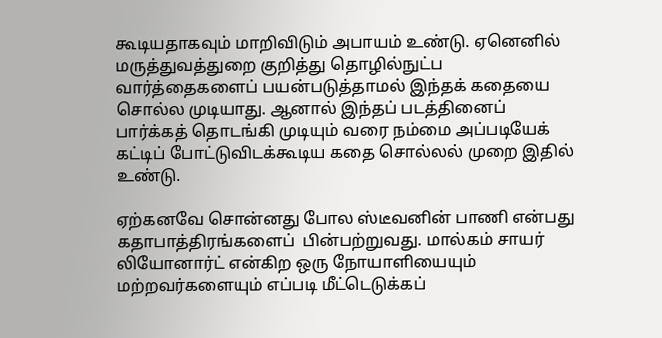கூடியதாகவும் மாறிவிடும் அபாயம் உண்டு. ஏனெனில் மருத்துவத்துறை குறித்து தொழில்நுட்ப வார்த்தைகளைப் பயன்படுத்தாமல் இந்தக் கதையை சொல்ல முடியாது. ஆனால் இந்தப் படத்தினைப் பார்க்கத் தொடங்கி முடியும் வரை நம்மை அப்படியேக் கட்டிப் போட்டுவிடக்கூடிய கதை சொல்லல் முறை இதில் உண்டு.

ஏற்கனவே சொன்னது போல ஸ்டீவனின் பாணி என்பது கதாபாத்திரங்களைப்  பின்பற்றுவது. மால்கம் சாயர் லியோனார்ட் என்கிற ஒரு நோயாளியையும் மற்றவர்களையும் எப்படி மீட்டெடுக்கப்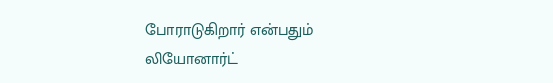போராடுகிறார் என்பதும் லியோனார்ட்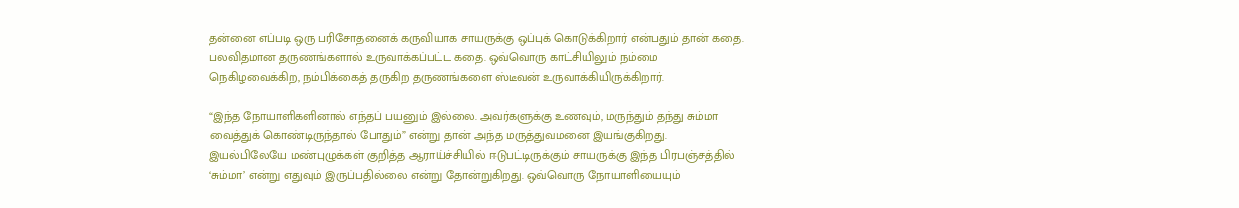தன்னை எப்படி ஒரு பரிசோதனைக் கருவியாக சாயருக்கு ஒப்புக் கொடுக்கிறார் என்பதும் தான் கதை. பலவிதமான தருணங்களால் உருவாக்கப்பட்ட கதை. ஒவ்வொரு காட்சியிலும் நம்மை நெகிழவைக்கிற, நம்பிக்கைத் தருகிற தருணங்களை ஸ்டீவன் உருவாக்கியிருக்கிறார்.

“இந்த நோயாளிகளினால் எந்தப் பயனும் இல்லை. அவர்களுக்கு உணவும், மருந்தும் தந்து சும்மா வைத்துக் கொண்டிருந்தால் போதும்” என்று தான் அந்த மருத்துவமனை இயங்குகிறது. இயல்பிலேயே மண்புழுக்கள் குறித்த ஆராய்ச்சியில் ஈடுபட்டிருக்கும் சாயருக்கு இந்த பிரபஞ்சத்தில் ‘சும்மா’ என்று எதுவும் இருப்பதில்லை என்று தோன்றுகிறது. ஒவ்வொரு நோயாளியையும்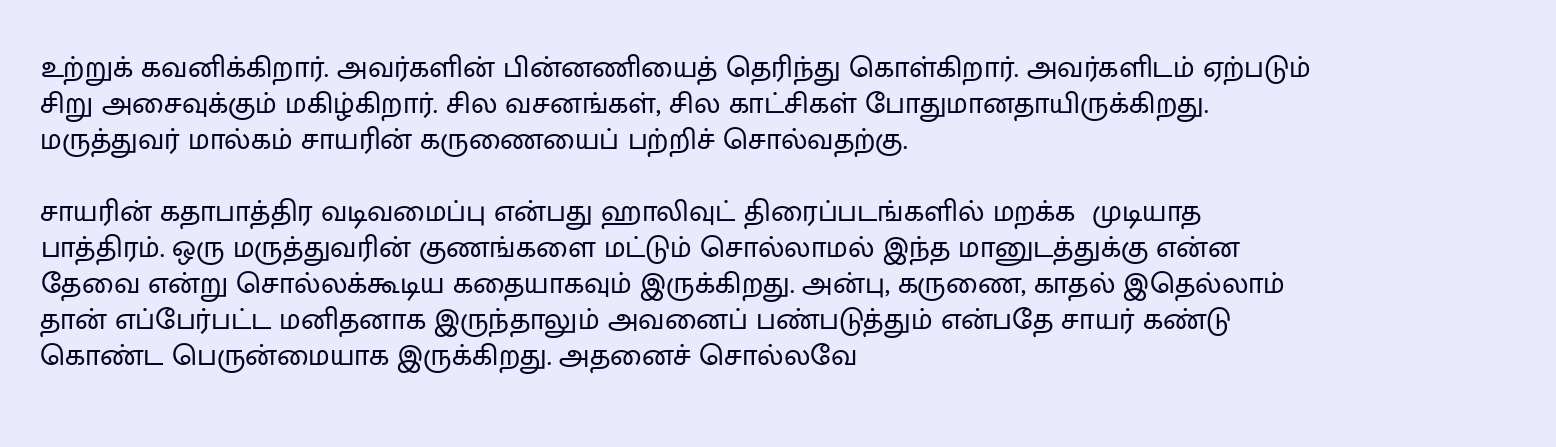உற்றுக் கவனிக்கிறார். அவர்களின் பின்னணியைத் தெரிந்து கொள்கிறார். அவர்களிடம் ஏற்படும் சிறு அசைவுக்கும் மகிழ்கிறார். சில வசனங்கள், சில காட்சிகள் போதுமானதாயிருக்கிறது. மருத்துவர் மால்கம் சாயரின் கருணையைப் பற்றிச் சொல்வதற்கு.

சாயரின் கதாபாத்திர வடிவமைப்பு என்பது ஹாலிவுட் திரைப்படங்களில் மறக்க  முடியாத பாத்திரம். ஒரு மருத்துவரின் குணங்களை மட்டும் சொல்லாமல் இந்த மானுடத்துக்கு என்ன தேவை என்று சொல்லக்கூடிய கதையாகவும் இருக்கிறது. அன்பு, கருணை, காதல் இதெல்லாம் தான் எப்பேர்பட்ட மனிதனாக இருந்தாலும் அவனைப் பண்படுத்தும் என்பதே சாயர் கண்டு கொண்ட பெருன்மையாக இருக்கிறது. அதனைச் சொல்லவே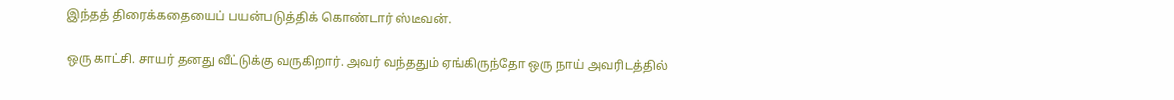இந்தத் திரைக்கதையைப் பயன்படுத்திக் கொண்டார் ஸ்டீவன்.

ஒரு காட்சி. சாயர் தனது வீட்டுக்கு வருகிறார். அவர் வந்ததும் ஏங்கிருந்தோ ஒரு நாய் அவரிடத்தில்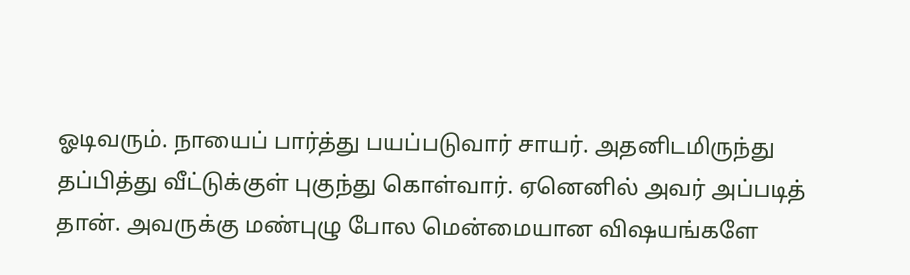ஓடிவரும். நாயைப் பார்த்து பயப்படுவார் சாயர். அதனிடமிருந்து தப்பித்து வீட்டுக்குள் புகுந்து கொள்வார். ஏனெனில் அவர் அப்படித் தான். அவருக்கு மண்புழு போல மென்மையான விஷயங்களே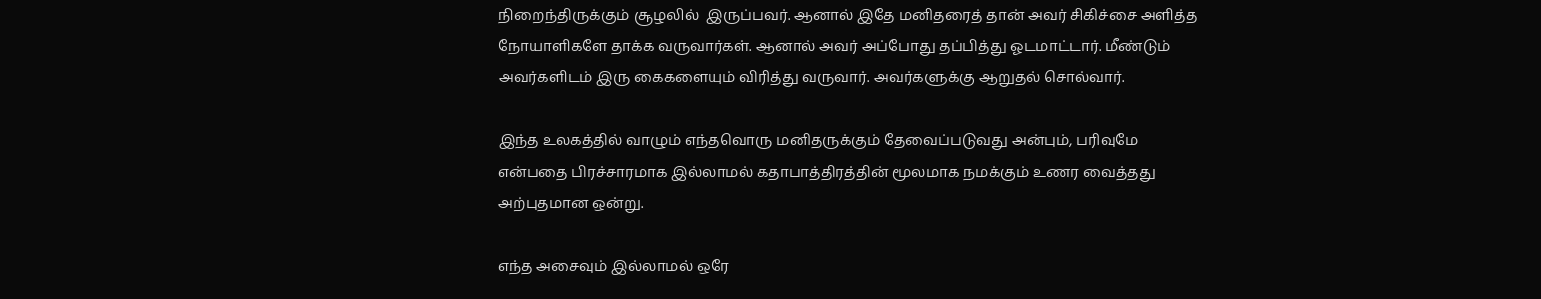நிறைந்திருக்கும் சூழலில்  இருப்பவர். ஆனால் இதே மனிதரைத் தான் அவர் சிகிச்சை அளித்த நோயாளிகளே தாக்க வருவார்கள். ஆனால் அவர் அப்போது தப்பித்து ஓடமாட்டார். மீண்டும் அவர்களிடம் இரு கைகளையும் விரித்து வருவார். அவர்களுக்கு ஆறுதல் சொல்வார்.

இந்த உலகத்தில் வாழும் எந்தவொரு மனிதருக்கும் தேவைப்படுவது அன்பும், பரிவுமே என்பதை பிரச்சாரமாக இல்லாமல் கதாபாத்திரத்தின் மூலமாக நமக்கும் உணர வைத்தது அற்புதமான ஒன்று.

எந்த அசைவும் இல்லாமல் ஒரே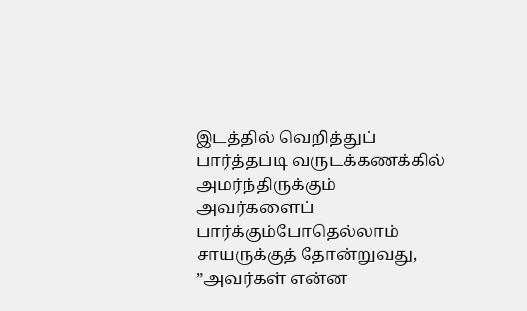இடத்தில் வெறித்துப் பார்த்தபடி வருடக்கணக்கில் அமர்ந்திருக்கும் அவர்களைப் பார்க்கும்போதெல்லாம் சாயருக்குத் தோன்றுவது, ”அவர்கள் என்ன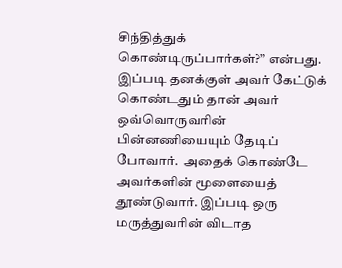சிந்தித்துக் கொண்டிருப்பார்கள்?” என்பது. இப்படி தனக்குள் அவர் கேட்டுக் கொண்டதும் தான் அவர் ஒவ்வொருவரின் பின்னணியையும் தேடிப் போவார்.  அதைக் கொண்டே அவர்களின் மூளையைத் தூண்டுவார். இப்படி ஒரு மருத்துவரின் விடாத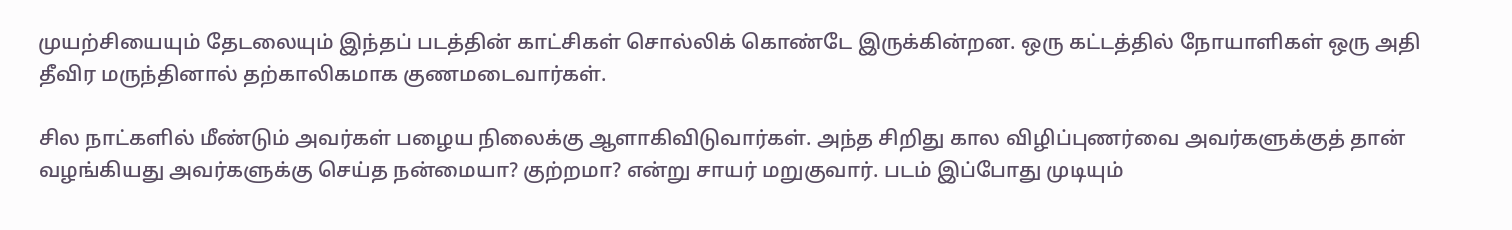முயற்சியையும் தேடலையும் இந்தப் படத்தின் காட்சிகள் சொல்லிக் கொண்டே இருக்கின்றன. ஒரு கட்டத்தில் நோயாளிகள் ஒரு அதி தீவிர மருந்தினால் தற்காலிகமாக குணமடைவார்கள்.

சில நாட்களில் மீண்டும் அவர்கள் பழைய நிலைக்கு ஆளாகிவிடுவார்கள். அந்த சிறிது கால விழிப்புணர்வை அவர்களுக்குத் தான் வழங்கியது அவர்களுக்கு செய்த நன்மையா? குற்றமா? என்று சாயர் மறுகுவார். படம் இப்போது முடியும்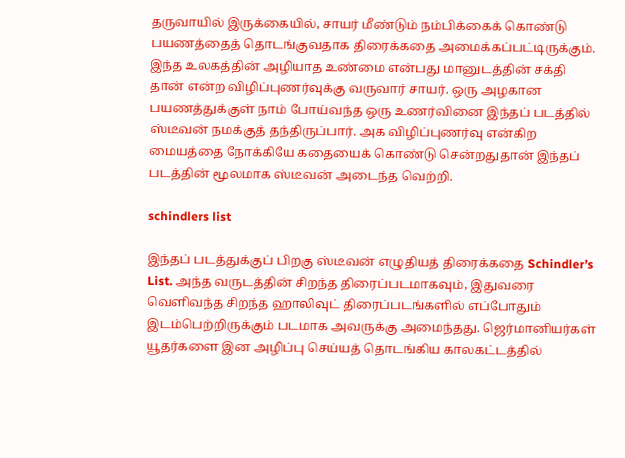தருவாயில் இருக்கையில், சாயர் மீண்டும் நம்பிக்கைக் கொண்டு பயணத்தைத் தொடங்குவதாக திரைக்கதை அமைக்கப்பட்டிருக்கும். இந்த உலகத்தின் அழியாத உண்மை என்பது மானுடத்தின் சக்தி தான் என்ற விழிப்புணர்வுக்கு வருவார் சாயர். ஒரு அழகான பயணத்துக்குள் நாம் போய்வந்த ஒரு உணர்வினை இந்தப் படத்தில் ஸ்டீவன் நமக்குத் தந்திருப்பார். அக விழிப்புணர்வு என்கிற மையத்தை நோக்கியே கதையைக் கொண்டு சென்றதுதான் இந்தப் படத்தின் மூலமாக ஸ்டீவன் அடைந்த வெற்றி.

schindlers list

இந்தப் படத்துக்குப் பிறகு ஸ்டீவன் எழுதியத் திரைக்கதை Schindler’s List. அந்த வருடத்தின் சிறந்த திரைப்படமாகவும், இதுவரை வெளிவந்த சிறந்த ஹாலிவுட் திரைப்படங்களில் எப்போதும் இடம்பெற்றிருக்கும் படமாக அவருக்கு அமைந்தது. ஜெர்மானியர்கள் யூதர்களை இன அழிப்பு செய்யத் தொடங்கிய காலகட்டத்தில்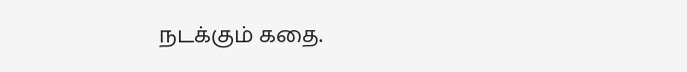நடக்கும் கதை.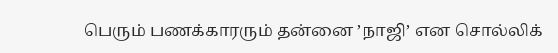பெரும் பணக்காரரும் தன்னை ’நாஜி’ என சொல்லிக்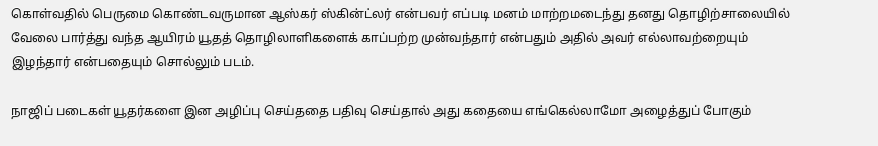கொள்வதில் பெருமை கொண்டவருமான ஆஸ்கர் ஸ்கின்ட்லர் என்பவர் எப்படி மனம் மாற்றமடைந்து தனது தொழிற்சாலையில் வேலை பார்த்து வந்த ஆயிரம் யூதத் தொழிலாளிகளைக் காப்பற்ற முன்வந்தார் என்பதும் அதில் அவர் எல்லாவற்றையும் இழந்தார் என்பதையும் சொல்லும் படம்.

நாஜிப் படைகள் யூதர்களை இன அழிப்பு செய்ததை பதிவு செய்தால் அது கதையை எங்கெல்லாமோ அழைத்துப் போகும்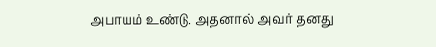அபாயம் உண்டு. அதனால் அவர் தனது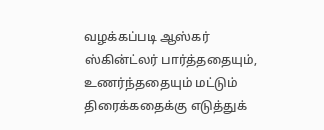வழக்கப்படி ஆஸ்கர் ஸ்கின்ட்லர் பார்த்ததையும், உணர்ந்ததையும் மட்டும் திரைக்கதைக்கு எடுத்துக்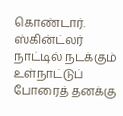கொண்டார். ஸ்கின்ட்லர் நாட்டில் நடக்கும் உள்நாட்டுப் போரைத் தனக்கு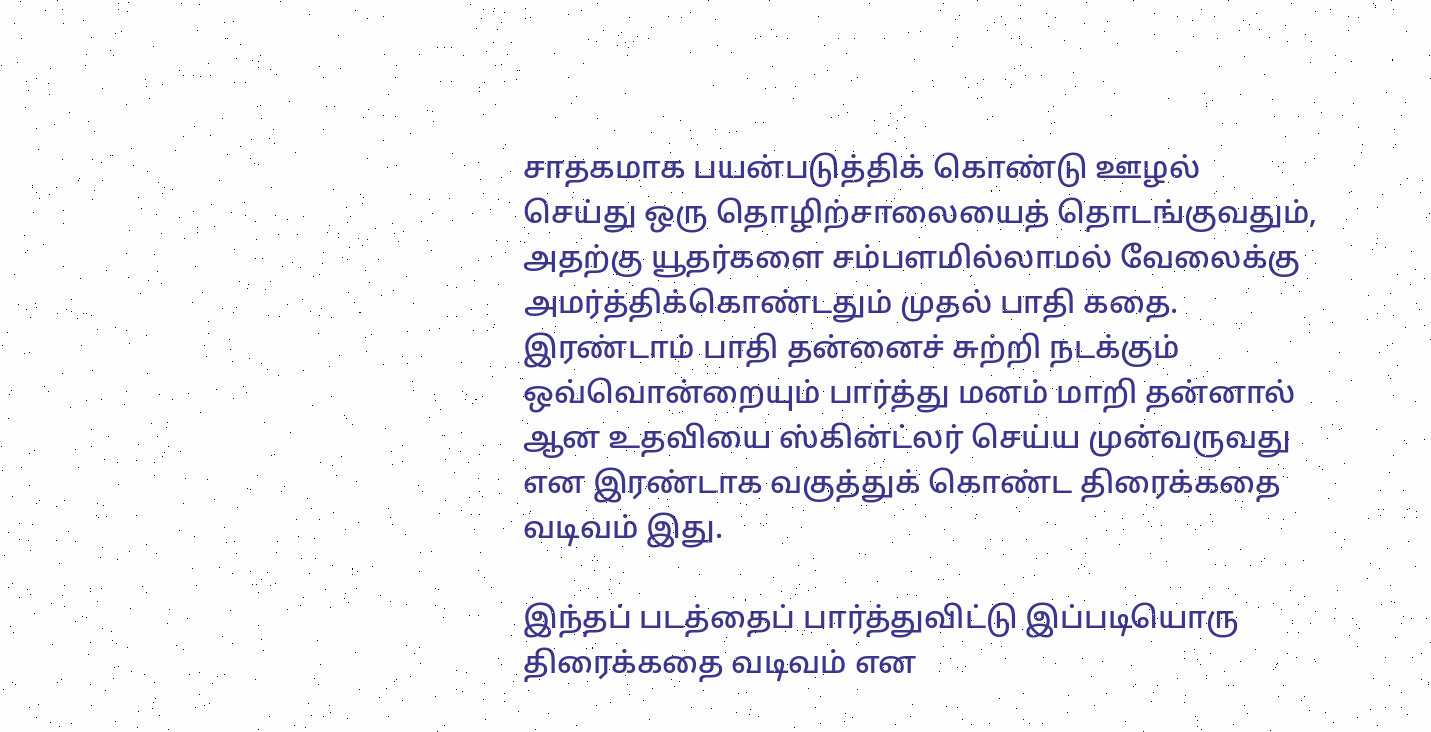சாதகமாக பயன்படுத்திக் கொண்டு ஊழல் செய்து ஒரு தொழிற்சாலையைத் தொடங்குவதும், அதற்கு யூதர்களை சம்பளமில்லாமல் வேலைக்கு அமர்த்திக்கொண்டதும் முதல் பாதி கதை. இரண்டாம் பாதி தன்னைச் சுற்றி நடக்கும் ஒவ்வொன்றையும் பார்த்து மனம் மாறி தன்னால் ஆன உதவியை ஸ்கின்ட்லர் செய்ய முன்வருவது என இரண்டாக வகுத்துக் கொண்ட திரைக்கதை வடிவம் இது.

இந்தப் படத்தைப் பார்த்துவிட்டு இப்படியொரு திரைக்கதை வடிவம் என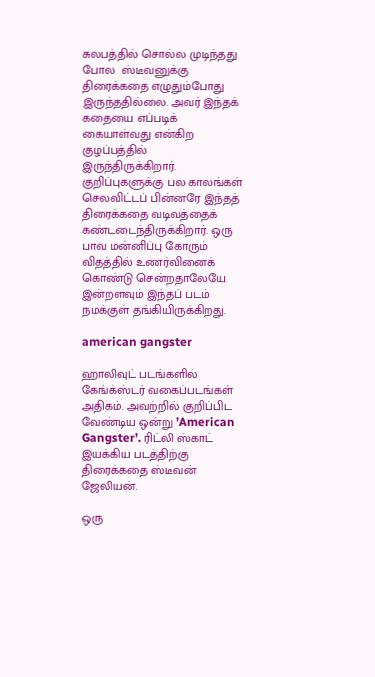சுலபத்தில் சொல்ல முடிந்தது போல  ஸ்டீவனுக்கு திரைக்கதை எழுதும்போது இருந்ததில்லை. அவர் இந்தக் கதையை எப்படிக் கையாள்வது என்கிற குழப்பத்தில் இருந்திருக்கிறார். குறிப்புகளுக்கு பல காலங்கள் செலவிட்டப் பின்னரே இந்தத் திரைக்கதை வடிவத்தைக் கண்டடைந்திருக்கிறார். ஒரு பாவ மன்னிப்பு கோரும் விதத்தில் உணர்வினைக் கொண்டு சென்றதாலேயே இன்றளவும் இந்தப் படம் நமக்குள் தங்கியிருக்கிறது.

american gangster

ஹாலிவுட் படங்களில் கேங்க்ஸ்டர் வகைப்படங்கள் அதிகம். அவற்றில் குறிப்பிட வேண்டிய ஒன்று ’American Gangster’. ரிட்லி ஸ்காட் இயக்கிய படத்திற்கு திரைக்கதை ஸ்டீவன் ஜேலியன்.

ஒரு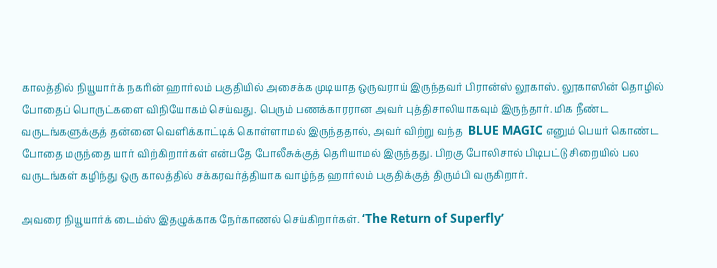காலத்தில் நியூயார்க் நகரின் ஹார்லம் பகுதியில் அசைக்க முடியாத ஒருவராய் இருந்தவர் பிரான்ஸ் லூகாஸ். லூகாஸின் தொழில் போதைப் பொருட்களை விநியோகம் செய்வது. பெரும் பணக்காரரான அவர் புத்திசாலியாகவும் இருந்தார். மிக நீண்ட வருடங்களுக்குத் தன்னை வெளிக்காட்டிக் கொள்ளாமல் இருந்ததால், அவர் விற்று வந்த  BLUE MAGIC எனும் பெயர் கொண்ட போதை மருந்தை யார் விற்கிறார்கள் என்பதே போலீசுக்குத் தெரியாமல் இருந்தது. பிறகு போலிசால் பிடிபட்டு சிறையில் பல வருடங்கள் கழிந்து ஒரு காலத்தில் சக்கரவர்த்தியாக வாழ்ந்த ஹார்லம் பகுதிக்குத் திரும்பி வருகிறார்.

அவரை நியூயார்க் டைம்ஸ் இதழுக்காக நேர்காணல் செய்கிறார்கள். ‘The Return of Superfly’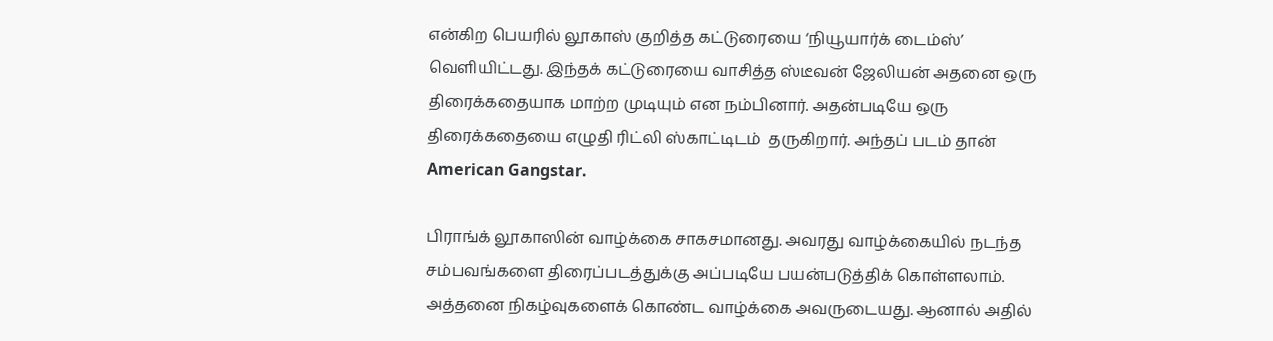என்கிற பெயரில் லூகாஸ் குறித்த கட்டுரையை ‘நியூயார்க் டைம்ஸ்’ வெளியிட்டது. இந்தக் கட்டுரையை வாசித்த ஸ்டீவன் ஜேலியன் அதனை ஒரு திரைக்கதையாக மாற்ற முடியும் என நம்பினார். அதன்படியே ஒரு திரைக்கதையை எழுதி ரிட்லி ஸ்காட்டிடம்  தருகிறார். அந்தப் படம் தான் American Gangstar.

பிராங்க் லூகாஸின் வாழ்க்கை சாகசமானது. அவரது வாழ்க்கையில் நடந்த சம்பவங்களை திரைப்படத்துக்கு அப்படியே பயன்படுத்திக் கொள்ளலாம். அத்தனை நிகழ்வுகளைக் கொண்ட வாழ்க்கை அவருடையது. ஆனால் அதில்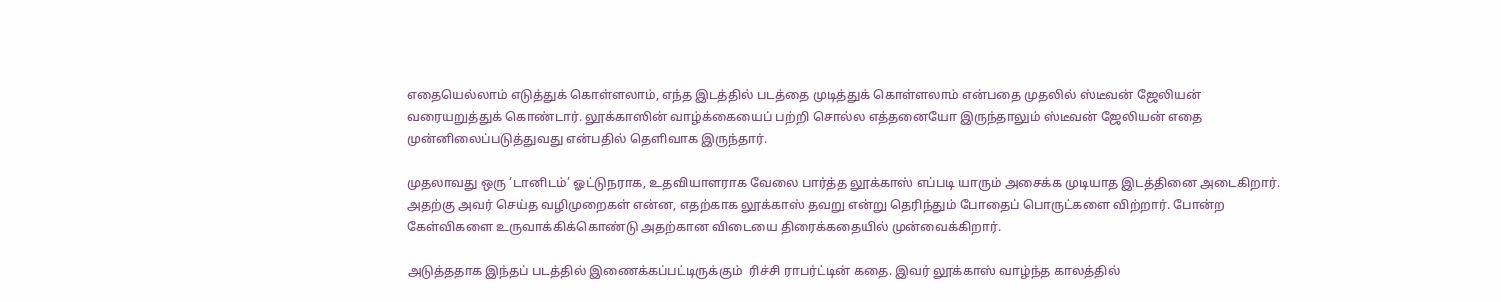எதையெல்லாம் எடுத்துக் கொள்ளலாம், எந்த இடத்தில் படத்தை முடித்துக் கொள்ளலாம் என்பதை முதலில் ஸ்டீவன் ஜேலியன் வரையறுத்துக் கொண்டார். லூக்காஸின் வாழ்க்கையைப் பற்றி சொல்ல எத்தனையோ இருந்தாலும் ஸ்டீவன் ஜேலியன் எதை முன்னிலைப்படுத்துவது என்பதில் தெளிவாக இருந்தார்.

முதலாவது ஒரு ‘டானிடம்’ ஓட்டுநராக, உதவியாளராக வேலை பார்த்த லூக்காஸ் எப்படி யாரும் அசைக்க முடியாத இடத்தினை அடைகிறார். அதற்கு அவர் செய்த வழிமுறைகள் என்ன, எதற்காக லூக்காஸ் தவறு என்று தெரிந்தும் போதைப் பொருட்களை விற்றார். போன்ற கேள்விகளை உருவாக்கிக்கொண்டு அதற்கான விடையை திரைக்கதையில் முன்வைக்கிறார்.

அடுத்ததாக இந்தப் படத்தில் இணைக்கப்பட்டிருக்கும்  ரிச்சி ராபர்ட்டின் கதை. இவர் லூக்காஸ் வாழ்ந்த காலத்தில்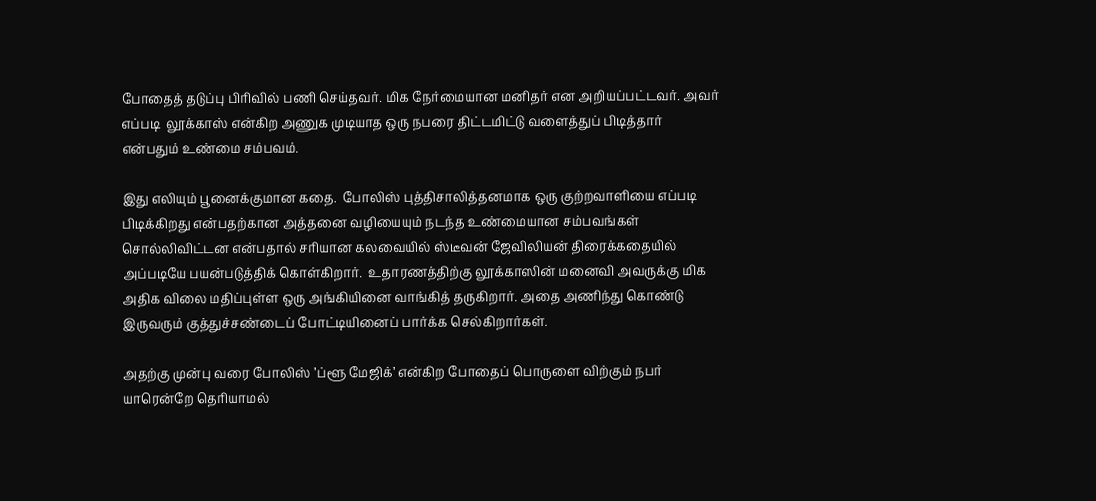போதைத் தடுப்பு பிரிவில் பணி செய்தவர். மிக நேர்மையான மனிதர் என அறியப்பட்டவர். அவர் எப்படி  லூக்காஸ் என்கிற அணுக முடியாத ஒரு நபரை திட்டமிட்டு வளைத்துப் பிடித்தார் என்பதும் உண்மை சம்பவம்.

இது எலியும் பூனைக்குமான கதை.  போலிஸ் புத்திசாலித்தனமாக ஒரு குற்றவாளியை எப்படி பிடிக்கிறது என்பதற்கான அத்தனை வழியையும் நடந்த உண்மையான சம்பவங்கள் சொல்லிவிட்டன என்பதால் சரியான கலவையில் ஸ்டீவன் ஜேவிலியன் திரைக்கதையில் அப்படியே பயன்படுத்திக் கொள்கிறார்.  உதாரணத்திற்கு லூக்காஸின் மனைவி அவருக்கு மிக அதிக விலை மதிப்புள்ள ஒரு அங்கியினை வாங்கித் தருகிறார். அதை அணிந்து கொண்டு இருவரும் குத்துச்சண்டைப் போட்டியினைப் பார்க்க செல்கிறார்கள்.

அதற்கு முன்பு வரை போலிஸ் ’ப்ளூ மேஜிக்’ என்கிற போதைப் பொருளை விற்கும் நபர் யாரென்றே தெரியாமல்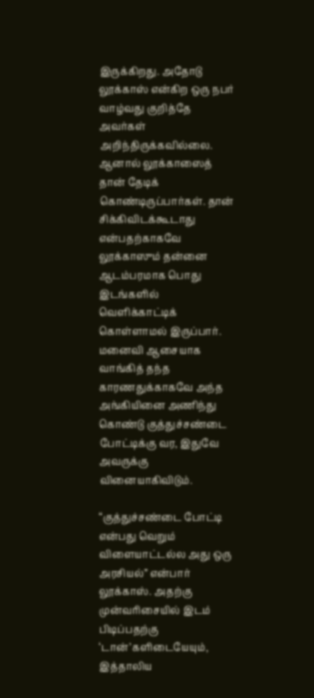இருக்கிறது. அதோடு லூக்காஸ் என்கிற ஒரு நபர் வாழ்வது குறித்தே அவர்கள் அறிந்திருக்கவில்லை. ஆனால் லூக்காஸைத் தான் தேடிக் கொண்டிருப்பார்கள். தான் சிக்கிவிடக்கூடாது  என்பதற்காகவே  லூக்காஸும் தன்னை ஆடம்பரமாக பொது இடங்களில் வெளிக்காட்டிக் கொள்ளாமல் இருப்பார். மனைவி ஆசையாக வாங்கித் தந்த காரணதுக்காகவே அந்த அங்கியினை அணிந்து கொண்டு குத்துச்சண்டை போட்டிக்கு வர, இதுவே அவருக்கு வினையாகிவிடும்.

“குத்துச்சண்டை போட்டி என்பது வெறும் விளையாட்டல்ல அது ஒரு அரசியல்” என்பார் லூக்காஸ். அதற்கு முன்வரிசையில் இடம் பிடிப்பதற்கு ‘டான்’களிடையேயும், இத்தாலிய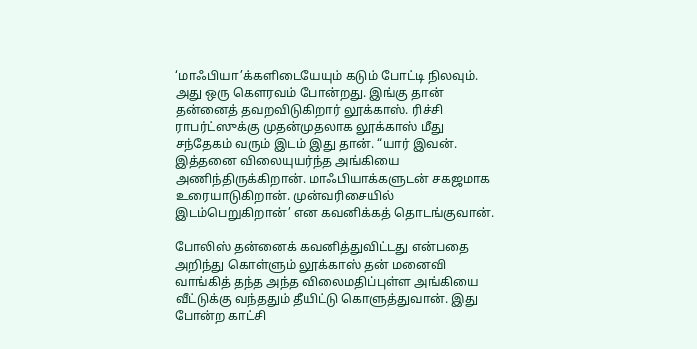‘மாஃபியா’க்களிடையேயும் கடும் போட்டி நிலவும். அது ஒரு கௌரவம் போன்றது. இங்கு தான் தன்னைத் தவறவிடுகிறார் லூக்காஸ். ரிச்சி ராபர்ட்ஸுக்கு முதன்முதலாக லூக்காஸ் மீது சந்தேகம் வரும் இடம் இது தான். “யார் இவன். இத்தனை விலையுயர்ந்த அங்கியை அணிந்திருக்கிறான். மாஃபியாக்களுடன் சகஜமாக உரையாடுகிறான். முன்வரிசையில் இடம்பெறுகிறான்’ என கவனிக்கத் தொடங்குவான்.

போலிஸ் தன்னைக் கவனித்துவிட்டது என்பதை அறிந்து கொள்ளும் லூக்காஸ் தன் மனைவி வாங்கித் தந்த அந்த விலைமதிப்புள்ள அங்கியை வீட்டுக்கு வந்ததும் தீயிட்டு கொளுத்துவான். இது போன்ற காட்சி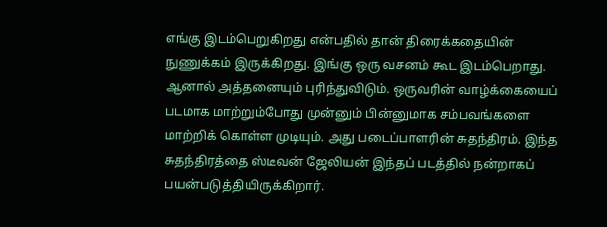எங்கு இடம்பெறுகிறது என்பதில் தான் திரைக்கதையின் நுணுக்கம் இருக்கிறது. இங்கு ஒரு வசனம் கூட இடம்பெறாது. ஆனால் அத்தனையும் புரிந்துவிடும். ஒருவரின் வாழ்க்கையைப் படமாக மாற்றும்போது முன்னும் பின்னுமாக சம்பவங்களை மாற்றிக் கொள்ள முடியும். அது படைப்பாளரின் சுதந்திரம். இந்த சுதந்திரத்தை ஸ்டீவன் ஜேலியன் இந்தப் படத்தில் நன்றாகப் பயன்படுத்தியிருக்கிறார்.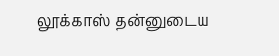லூக்காஸ் தன்னுடைய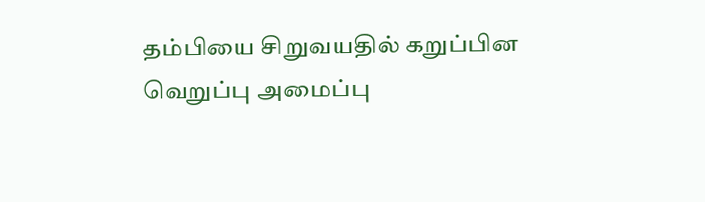தம்பியை சிறுவயதில் கறுப்பின வெறுப்பு அமைப்பு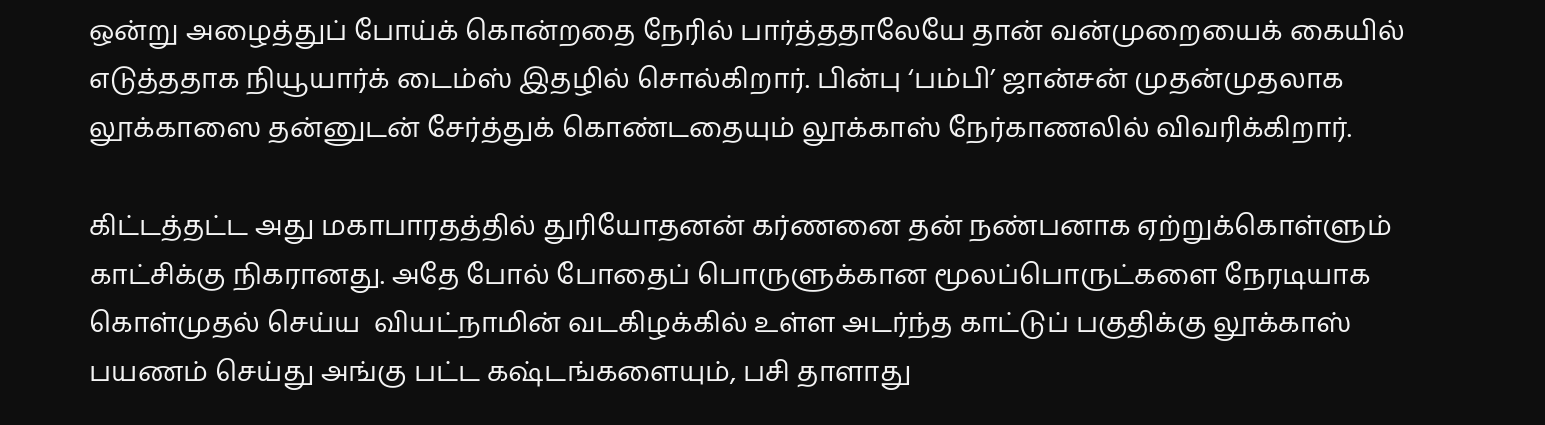ஒன்று அழைத்துப் போய்க் கொன்றதை நேரில் பார்த்ததாலேயே தான் வன்முறையைக் கையில் எடுத்ததாக நியூயார்க் டைம்ஸ் இதழில் சொல்கிறார். பின்பு ‘பம்பி’ ஜான்சன் முதன்முதலாக லூக்காஸை தன்னுடன் சேர்த்துக் கொண்டதையும் லூக்காஸ் நேர்காணலில் விவரிக்கிறார்.

கிட்டத்தட்ட அது மகாபாரதத்தில் துரியோதனன் கர்ணனை தன் நண்பனாக ஏற்றுக்கொள்ளும் காட்சிக்கு நிகரானது. அதே போல் போதைப் பொருளுக்கான மூலப்பொருட்களை நேரடியாக கொள்முதல் செய்ய  வியட்நாமின் வடகிழக்கில் உள்ள அடர்ந்த காட்டுப் பகுதிக்கு லூக்காஸ் பயணம் செய்து அங்கு பட்ட கஷ்டங்களையும், பசி தாளாது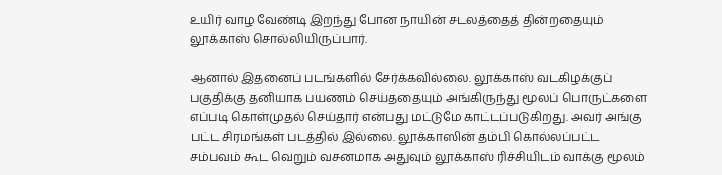உயிர் வாழ வேண்டி இறந்து போன நாயின் சடலத்தைத் தின்றதையும் லூக்காஸ் சொல்லியிருப்பார்.

ஆனால் இதனைப் படங்களில் சேர்க்கவில்லை. லூக்காஸ் வடகிழக்குப் பகுதிக்கு தனியாக பயணம் செய்ததையும் அங்கிருந்து மூலப் பொருட்களை எப்படி கொள்முதல் செய்தார் என்பது மட்டுமே காட்டப்படுகிறது. அவர் அங்கு பட்ட சிரமங்கள் படத்தில் இல்லை. லூக்காஸின் தம்பி கொல்லப்பட்ட சம்பவம் கூட வெறும் வசனமாக அதுவும் லூக்காஸ் ரிச்சியிடம் வாக்கு மூலம்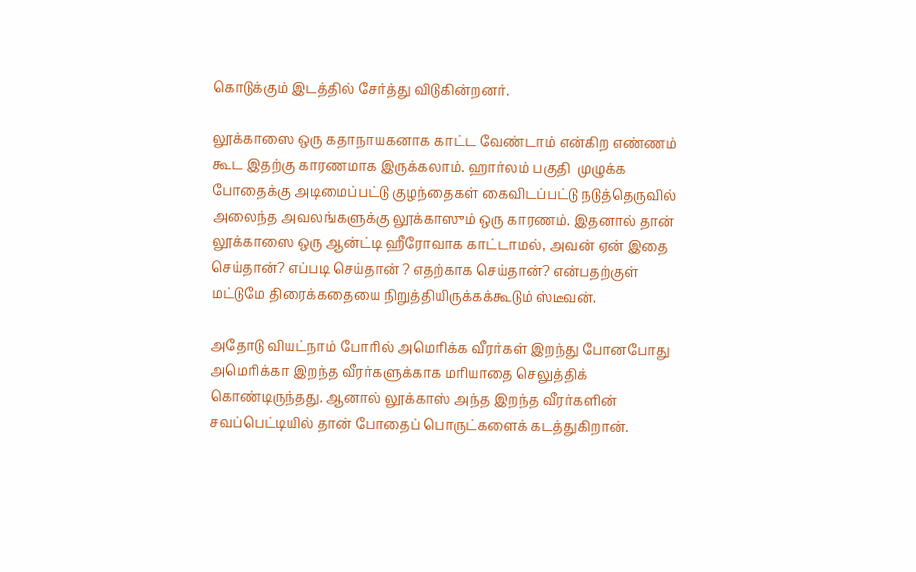கொடுக்கும் இடத்தில் சேர்த்து விடுகின்றனர்.

லூக்காஸை ஒரு கதாநாயகனாக காட்ட வேண்டாம் என்கிற எண்ணம் கூட இதற்கு காரணமாக இருக்கலாம். ஹார்லம் பகுதி  முழுக்க போதைக்கு அடிமைப்பட்டு குழந்தைகள் கைவிடப்பட்டு நடுத்தெருவில் அலைந்த அவலங்களுக்கு லூக்காஸும் ஒரு காரணம். இதனால் தான்  லூக்காஸை ஒரு ஆன்ட்டி ஹீரோவாக காட்டாமல், அவன் ஏன் இதை செய்தான்? எப்படி செய்தான் ? எதற்காக செய்தான்? என்பதற்குள் மட்டுமே திரைக்கதையை நிறுத்தியிருக்கக்கூடும் ஸ்டீவன்.

அதோடு வியட்நாம் போரில் அமெரிக்க வீரர்கள் இறந்து போனபோது அமெரிக்கா இறந்த வீரர்களுக்காக மரியாதை செலுத்திக் கொண்டிருந்தது. ஆனால் லூக்காஸ் அந்த இறந்த வீரர்களின் சவப்பெட்டியில் தான் போதைப் பொருட்களைக் கடத்துகிறான்.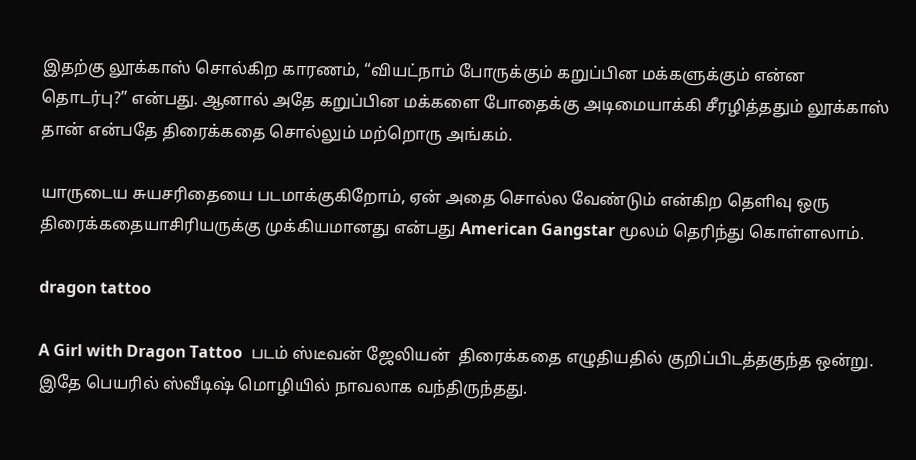இதற்கு லூக்காஸ் சொல்கிற காரணம், “வியட்நாம் போருக்கும் கறுப்பின மக்களுக்கும் என்ன தொடர்பு?” என்பது. ஆனால் அதே கறுப்பின மக்களை போதைக்கு அடிமையாக்கி சீரழித்ததும் லூக்காஸ் தான் என்பதே திரைக்கதை சொல்லும் மற்றொரு அங்கம்.

யாருடைய சுயசரிதையை படமாக்குகிறோம், ஏன் அதை சொல்ல வேண்டும் என்கிற தெளிவு ஒரு திரைக்கதையாசிரியருக்கு முக்கியமானது என்பது American Gangstar மூலம் தெரிந்து கொள்ளலாம்.

dragon tattoo

A Girl with Dragon Tattoo  படம் ஸ்டீவன் ஜேலியன்  திரைக்கதை எழுதியதில் குறிப்பிடத்தகுந்த ஒன்று. இதே பெயரில் ஸ்வீடிஷ் மொழியில் நாவலாக வந்திருந்தது.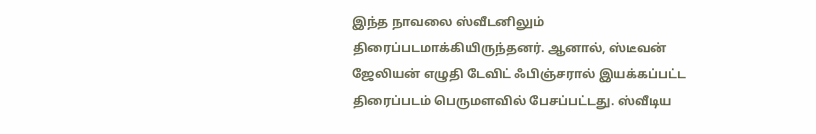இந்த நாவலை ஸ்வீடனிலும் திரைப்படமாக்கியிருந்தனர். ஆனால், ஸ்டீவன் ஜேலியன் எழுதி டேவிட் ஃபிஞ்சரால் இயக்கப்பட்ட திரைப்படம் பெருமளவில் பேசப்பட்டது. ஸ்வீடிய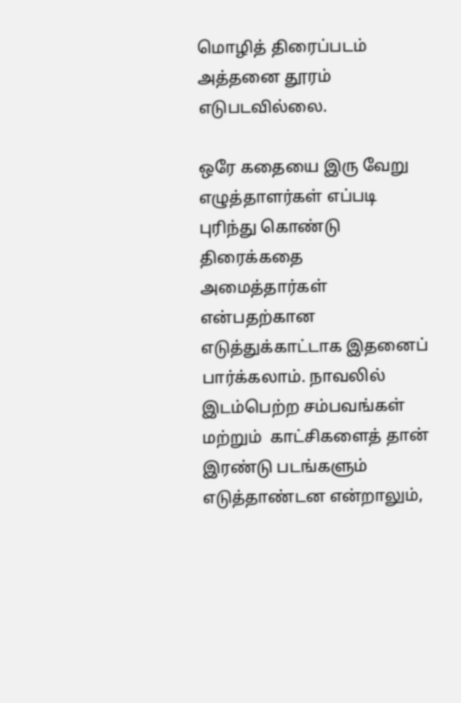மொழித் திரைப்படம்  அத்தனை தூரம் எடுபடவில்லை.

ஒரே கதையை இரு வேறு எழுத்தாளர்கள் எப்படி புரிந்து கொண்டு திரைக்கதை அமைத்தார்கள் என்பதற்கான எடுத்துக்காட்டாக இதனைப் பார்க்கலாம். நாவலில் இடம்பெற்ற சம்பவங்கள் மற்றும்  காட்சிகளைத் தான் இரண்டு படங்களும் எடுத்தாண்டன என்றாலும்,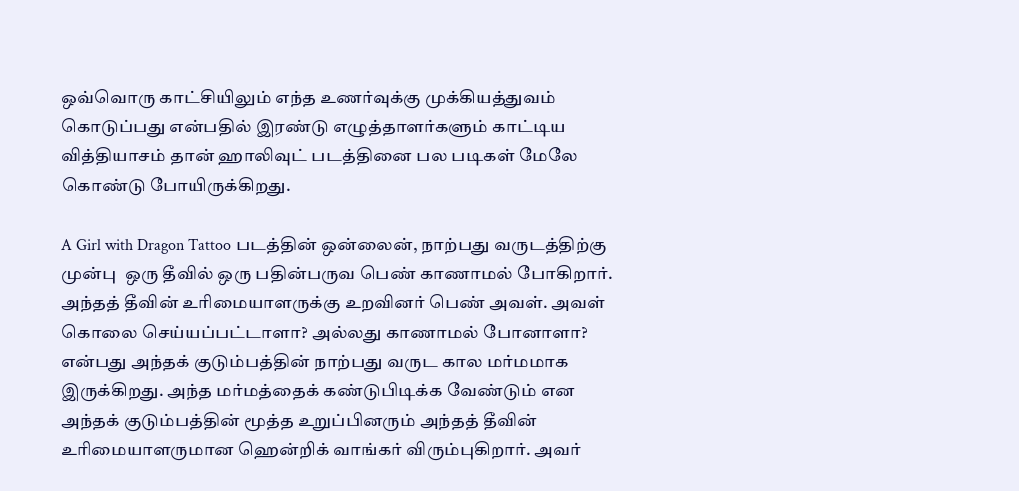ஒவ்வொரு காட்சியிலும் எந்த உணர்வுக்கு முக்கியத்துவம் கொடுப்பது என்பதில் இரண்டு எழுத்தாளர்களும் காட்டிய வித்தியாசம் தான் ஹாலிவுட் படத்தினை பல படிகள் மேலே கொண்டு போயிருக்கிறது.

A Girl with Dragon Tattoo படத்தின் ஒன்லைன், நாற்பது வருடத்திற்கு முன்பு  ஒரு தீவில் ஒரு பதின்பருவ பெண் காணாமல் போகிறார். அந்தத் தீவின் உரிமையாளருக்கு உறவினர் பெண் அவள். அவள் கொலை செய்யப்பட்டாளா? அல்லது காணாமல் போனாளா? என்பது அந்தக் குடும்பத்தின் நாற்பது வருட கால மர்மமாக இருக்கிறது. அந்த மர்மத்தைக் கண்டுபிடிக்க வேண்டும் என அந்தக் குடும்பத்தின் மூத்த உறுப்பினரும் அந்தத் தீவின் உரிமையாளருமான ஹென்றிக் வாங்கர் விரும்புகிறார். அவர்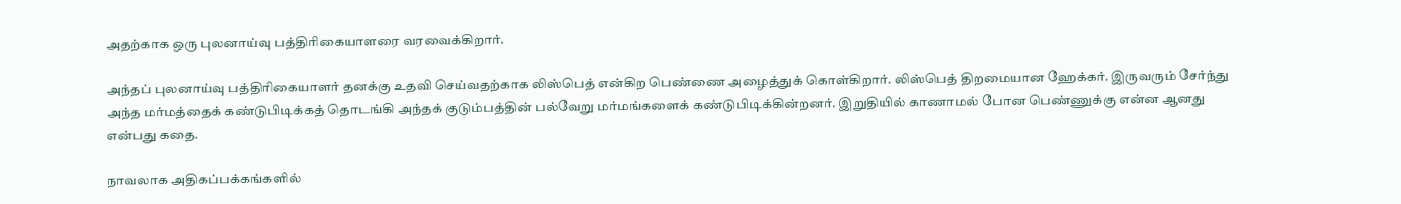அதற்காக ஒரு புலனாய்வு பத்திரிகையாளரை வரவைக்கிறார்.

அந்தப் புலனாய்வு பத்திரிகையாளர் தனக்கு உதவி செய்வதற்காக லிஸ்பெத் என்கிற பெண்ணை அழைத்துக் கொள்கிறார். லிஸ்பெத் திறமையான ஹேக்கர். இருவரும் சேர்ந்து அந்த மர்மத்தைக் கண்டுபிடிக்கத் தொடங்கி அந்தக் குடும்பத்தின் பல்வேறு மர்மங்களைக் கண்டுபிடிக்கின்றனர். இறுதியில் காணாமல் போன பெண்ணுக்கு என்ன ஆனது என்பது கதை.

நாவலாக அதிகப்பக்கங்களில்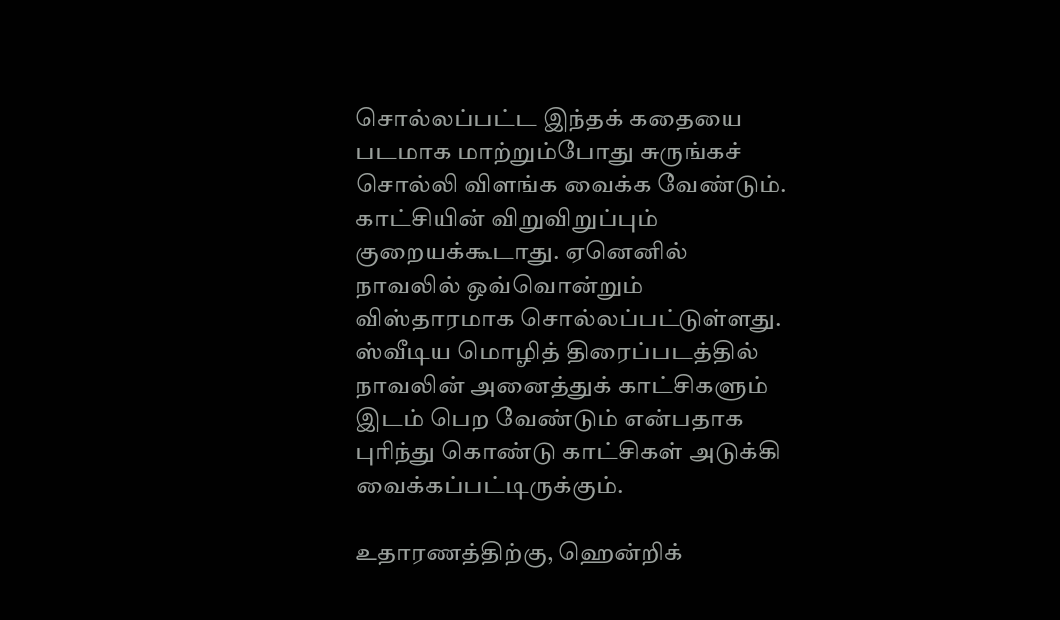சொல்லப்பட்ட இந்தக் கதையை படமாக மாற்றும்போது சுருங்கச் சொல்லி விளங்க வைக்க வேண்டும். காட்சியின் விறுவிறுப்பும் குறையக்கூடாது. ஏனெனில் நாவலில் ஒவ்வொன்றும் விஸ்தாரமாக சொல்லப்பட்டுள்ளது. ஸ்வீடிய மொழித் திரைப்படத்தில் நாவலின் அனைத்துக் காட்சிகளும் இடம் பெற வேண்டும் என்பதாக புரிந்து கொண்டு காட்சிகள் அடுக்கி வைக்கப்பட்டிருக்கும்.

உதாரணத்திற்கு, ஹென்றிக்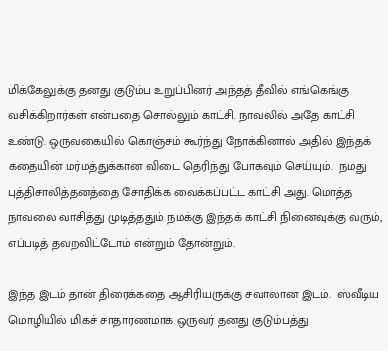மிக்கேலுக்கு தனது குடும்ப உறுப்பினர் அந்தத் தீவில் எங்கெங்கு வசிக்கிறார்கள் என்பதை சொல்லும் காட்சி. நாவலில் அதே காட்சி உண்டு. ஒருவகையில் கொஞ்சம் கூர்ந்து நோக்கினால் அதில் இந்தக் கதையின் மர்மத்துக்கான விடை தெரிந்து போகவும் செய்யும்.  நமது புத்திசாலித்தனத்தை சோதிக்க வைக்கப்பட்ட காட்சி அது. மொத்த நாவலை வாசித்து முடித்ததும் நமக்கு இந்தக் காட்சி நினைவுக்கு வரும், எப்படித் தவறவிட்டோம் என்றும் தோன்றும்.

இந்த இடம் தான் திரைக்கதை ஆசிரியருக்கு சவாலான இடம்.  ஸ்வீடிய மொழியில் மிகச் சாதாரணமாக ஒருவர் தனது குடும்பத்து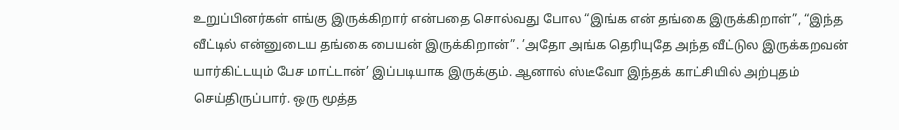உறுப்பினர்கள் எங்கு இருக்கிறார் என்பதை சொல்வது போல “இங்க என் தங்கை இருக்கிறாள்”, “இந்த வீட்டில் என்னுடைய தங்கை பையன் இருக்கிறான்”. ’அதோ அங்க தெரியுதே அந்த வீட்டுல இருக்கறவன் யார்கிட்டயும் பேச மாட்டான்’ இப்படியாக இருக்கும். ஆனால் ஸ்டீவோ இந்தக் காட்சியில் அற்புதம் செய்திருப்பார். ஒரு மூத்த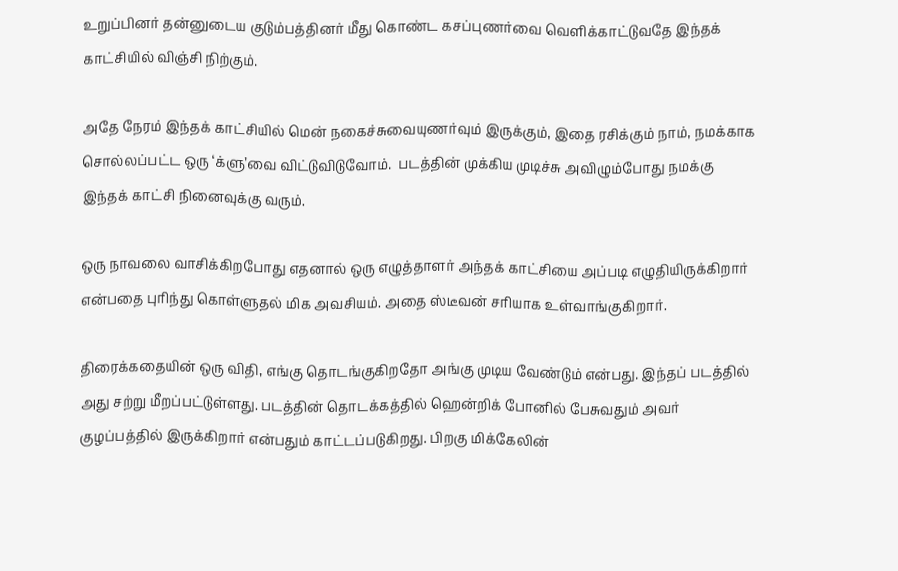உறுப்பினர் தன்னுடைய குடும்பத்தினர் மீது கொண்ட கசப்புணர்வை வெளிக்காட்டுவதே இந்தக் காட்சியில் விஞ்சி நிற்கும்.

அதே நேரம் இந்தக் காட்சியில் மென் நகைச்சுவையுணர்வும் இருக்கும், இதை ரசிக்கும் நாம், நமக்காக சொல்லப்பட்ட ஒரு ‘க்ளு’வை விட்டுவிடுவோம்.  படத்தின் முக்கிய முடிச்சு அவிழும்போது நமக்கு இந்தக் காட்சி நினைவுக்கு வரும்.

ஒரு நாவலை வாசிக்கிறபோது எதனால் ஒரு எழுத்தாளர் அந்தக் காட்சியை அப்படி எழுதியிருக்கிறார் என்பதை புரிந்து கொள்ளுதல் மிக அவசியம். அதை ஸ்டீவன் சரியாக உள்வாங்குகிறார்.

திரைக்கதையின் ஒரு விதி, எங்கு தொடங்குகிறதோ அங்கு முடிய வேண்டும் என்பது. இந்தப் படத்தில் அது சற்று மீறப்பட்டுள்ளது. படத்தின் தொடக்கத்தில் ஹென்றிக் போனில் பேசுவதும் அவர் குழப்பத்தில் இருக்கிறார் என்பதும் காட்டப்படுகிறது. பிறகு மிக்கேலின்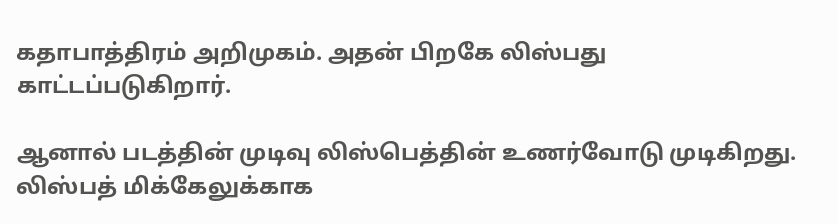கதாபாத்திரம் அறிமுகம். அதன் பிறகே லிஸ்பது காட்டப்படுகிறார்.

ஆனால் படத்தின் முடிவு லிஸ்பெத்தின் உணர்வோடு முடிகிறது. லிஸ்பத் மிக்கேலுக்காக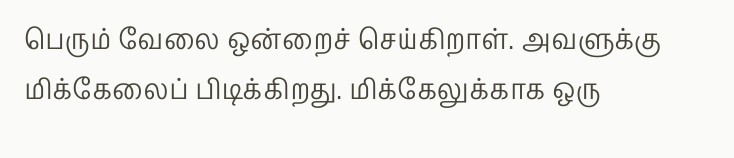பெரும் வேலை ஒன்றைச் செய்கிறாள். அவளுக்கு மிக்கேலைப் பிடிக்கிறது. மிக்கேலுக்காக ஒரு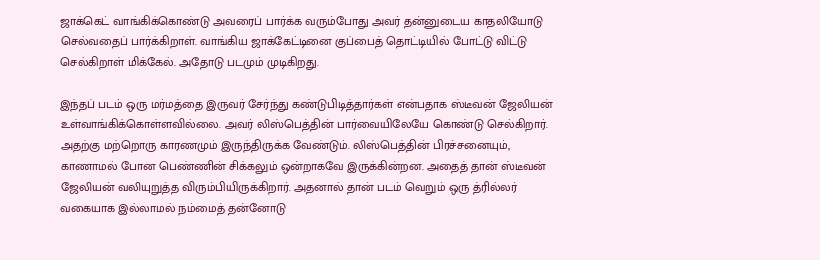ஜாக்கெட் வாங்கிக்கொண்டு அவரைப் பார்க்க வரும்போது அவர் தன்னுடைய காதலியோடு செல்வதைப் பார்க்கிறாள். வாங்கிய ஜாக்கேட்டினை குப்பைத் தொட்டியில் போட்டு விட்டு செல்கிறாள் மிக்கேல். அதோடு படமும் முடிகிறது.

இந்தப் படம் ஒரு மர்மத்தை இருவர் சேர்ந்து கண்டுபிடித்தார்கள் என்பதாக ஸ்டீவன் ஜேலியன் உள்வாங்கிக்கொள்ளவில்லை. அவர் லிஸ்பெத்தின் பார்வையிலேயே கொண்டு செல்கிறார். அதற்கு மற்றொரு காரணமும் இருந்திருக்க வேண்டும். லிஸ்பெத்தின் பிரச்சனையும், காணாமல் போன பெண்ணின் சிக்கலும் ஒன்றாகவே இருக்கின்றன. அதைத் தான் ஸ்டீவன் ஜேலியன் வலியுறுத்த விரும்பியிருக்கிறார். அதனால் தான் படம் வெறும் ஒரு த்ரில்லர் வகையாக இல்லாமல் நம்மைத் தன்னோடு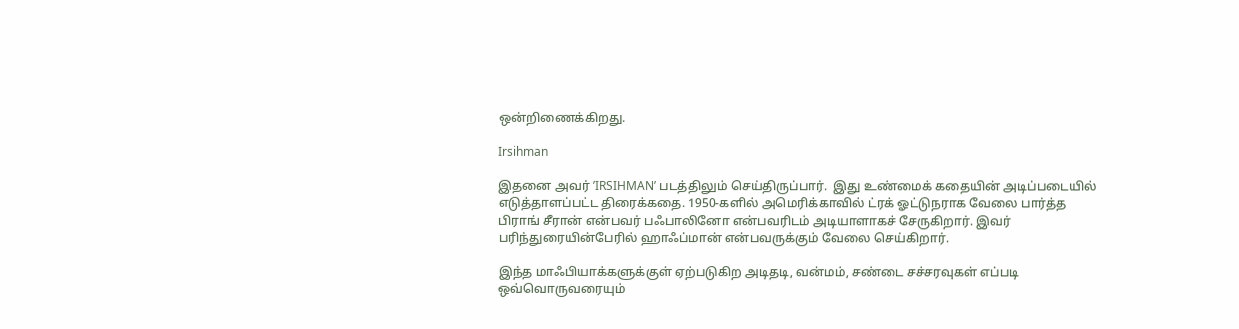ஒன்றிணைக்கிறது.

Irsihman

இதனை அவர் ’IRSIHMAN’ படத்திலும் செய்திருப்பார்.  இது உண்மைக் கதையின் அடிப்படையில் எடுத்தாளப்பட்ட திரைக்கதை. 1950-களில் அமெரிக்காவில் ட்ரக் ஓட்டுநராக வேலை பார்த்த பிராங் சீரான் என்பவர் பஃபாலினோ என்பவரிடம் அடியாளாகச் சேருகிறார். இவர் பரிந்துரையின்பேரில் ஹாஃப்மான் என்பவருக்கும் வேலை செய்கிறார்.

இந்த மாஃபியாக்களுக்குள் ஏற்படுகிற அடிதடி, வன்மம், சண்டை சச்சரவுகள் எப்படி ஒவ்வொருவரையும்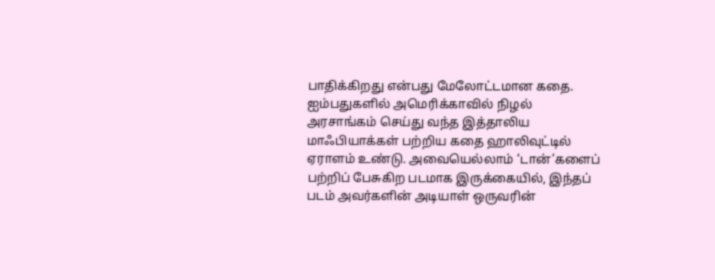பாதிக்கிறது என்பது மேலோட்டமான கதை. ஐம்பதுகளில் அமெரிக்காவில் நிழல் அரசாங்கம் செய்து வந்த இத்தாலிய மாஃபியாக்கள் பற்றிய கதை ஹாலிவுட்டில் ஏராளம் உண்டு. அவையெல்லாம் ‘டான்’களைப் பற்றிப் பேசுகிற படமாக இருக்கையில், இந்தப் படம் அவர்களின் அடியாள் ஒருவரின்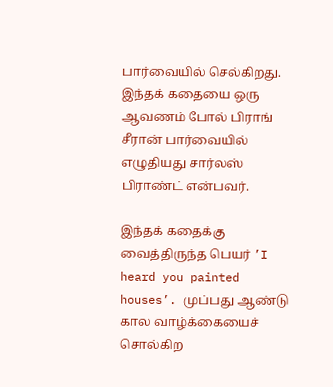பார்வையில் செல்கிறது. இந்தக் கதையை ஒரு ஆவணம் போல் பிராங் சீரான் பார்வையில் எழுதியது சார்லஸ் பிராண்ட் என்பவர்.

இந்தக் கதைக்கு வைத்திருந்த பெயர் ’I heard you painted houses’. முப்பது ஆண்டு கால வாழ்க்கையைச் சொல்கிற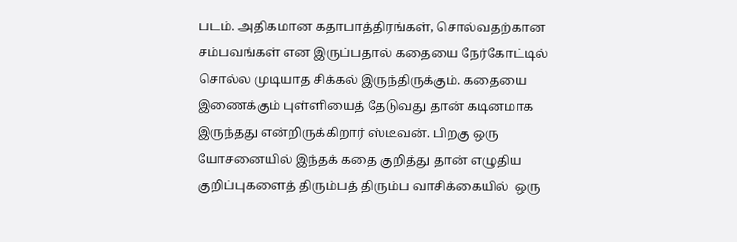படம். அதிகமான கதாபாத்திரங்கள், சொல்வதற்கான சம்பவங்கள் என இருப்பதால் கதையை நேர்கோட்டில் சொல்ல முடியாத சிக்கல் இருந்திருக்கும். கதையை இணைக்கும் புள்ளியைத் தேடுவது தான் கடினமாக இருந்தது என்றிருக்கிறார் ஸ்டீவன். பிறகு ஒரு யோசனையில் இந்தக் கதை குறித்து தான் எழுதிய குறிப்புகளைத் திரும்பத் திரும்ப வாசிக்கையில்  ஒரு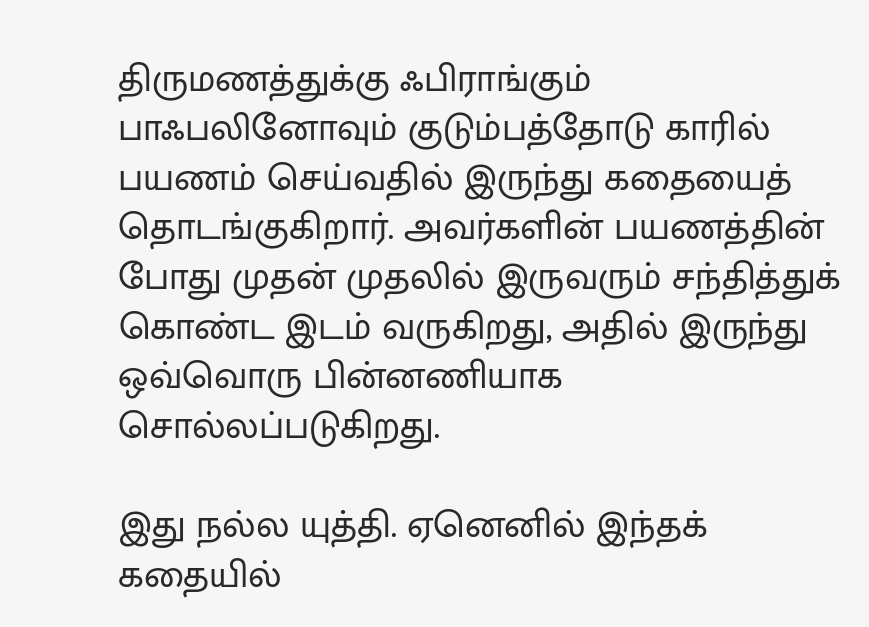திருமணத்துக்கு ஃபிராங்கும் பாஃபலினோவும் குடும்பத்தோடு காரில் பயணம் செய்வதில் இருந்து கதையைத் தொடங்குகிறார். அவர்களின் பயணத்தின் போது முதன் முதலில் இருவரும் சந்தித்துக் கொண்ட இடம் வருகிறது, அதில் இருந்து ஒவ்வொரு பின்னணியாக சொல்லப்படுகிறது.

இது நல்ல யுத்தி. ஏனெனில் இந்தக் கதையில்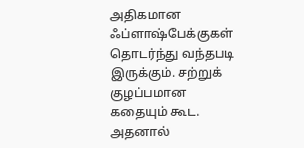அதிகமான ஃப்ளாஷ்பேக்குகள் தொடர்ந்து வந்தபடி இருக்கும். சற்றுக் குழப்பமான கதையும் கூட. அதனால்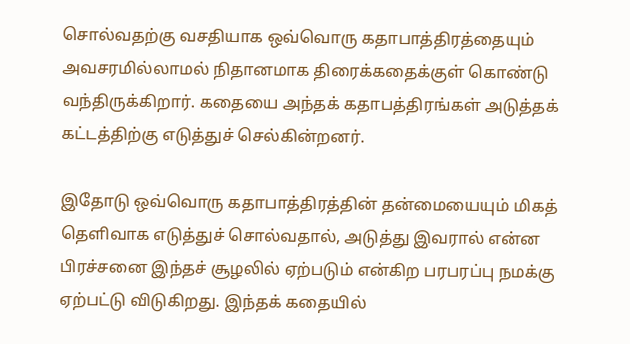சொல்வதற்கு வசதியாக ஒவ்வொரு கதாபாத்திரத்தையும் அவசரமில்லாமல் நிதானமாக திரைக்கதைக்குள் கொண்டு வந்திருக்கிறார். கதையை அந்தக் கதாபத்திரங்கள் அடுத்தக் கட்டத்திற்கு எடுத்துச் செல்கின்றனர்.

இதோடு ஒவ்வொரு கதாபாத்திரத்தின் தன்மையையும் மிகத் தெளிவாக எடுத்துச் சொல்வதால், அடுத்து இவரால் என்ன பிரச்சனை இந்தச் சூழலில் ஏற்படும் என்கிற பரபரப்பு நமக்கு ஏற்பட்டு விடுகிறது. இந்தக் கதையில்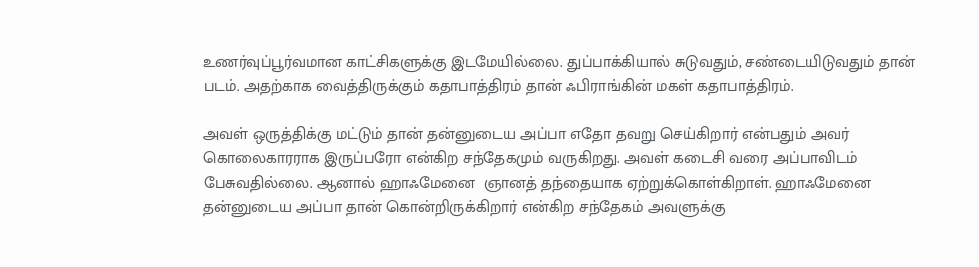உணர்வுப்பூர்வமான காட்சிகளுக்கு இடமேயில்லை. துப்பாக்கியால் சுடுவதும், சண்டையிடுவதும் தான் படம். அதற்காக வைத்திருக்கும் கதாபாத்திரம் தான் ஃபிராங்கின் மகள் கதாபாத்திரம்.

அவள் ஒருத்திக்கு மட்டும் தான் தன்னுடைய அப்பா எதோ தவறு செய்கிறார் என்பதும் அவர் கொலைகாரராக இருப்பரோ என்கிற சந்தேகமும் வருகிறது. அவள் கடைசி வரை அப்பாவிடம் பேசுவதில்லை. ஆனால் ஹாஃமேனை  ஞானத் தந்தையாக ஏற்றுக்கொள்கிறாள். ஹாஃமேனை தன்னுடைய அப்பா தான் கொன்றிருக்கிறார் என்கிற சந்தேகம் அவளுக்கு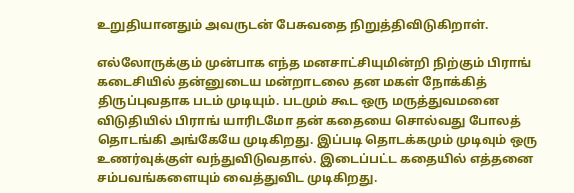உறுதியானதும் அவருடன் பேசுவதை நிறுத்திவிடுகிறாள்.

எல்லோருக்கும் முன்பாக எந்த மனசாட்சியுமின்றி நிற்கும் பிராங் கடைசியில் தன்னுடைய மன்றாடலை தன மகள் நோக்கித் திருப்புவதாக படம் முடியும். படமும் கூட ஒரு மருத்துவமனை விடுதியில் பிராங் யாரிடமோ தன் கதையை சொல்வது போலத் தொடங்கி அங்கேயே முடிகிறது. இப்படி தொடக்கமும் முடிவும் ஒரு உணர்வுக்குள் வந்துவிடுவதால். இடைப்பட்ட கதையில் எத்தனை சம்பவங்களையும் வைத்துவிட முடிகிறது.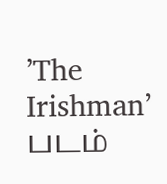’The Irishman’ படம்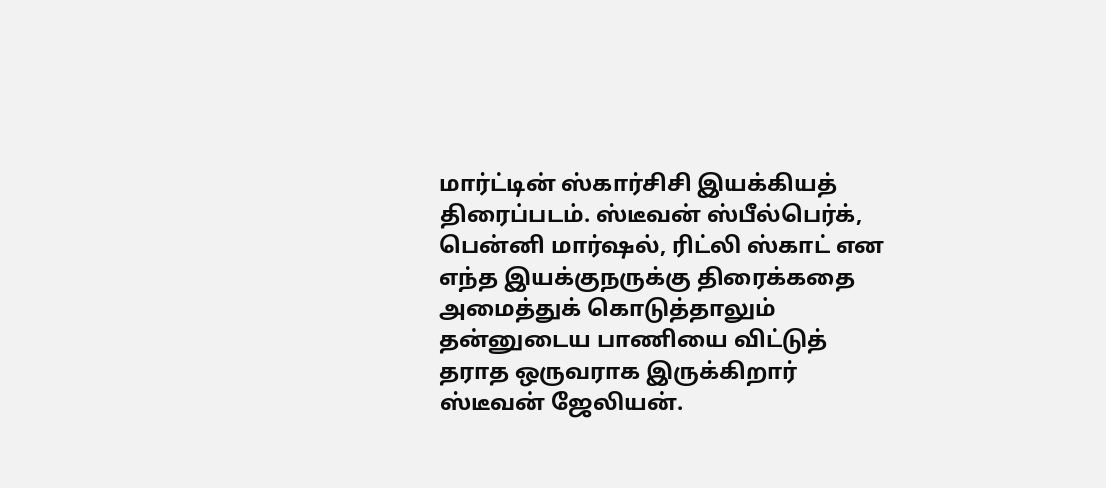மார்ட்டின் ஸ்கார்சிசி இயக்கியத் திரைப்படம். ஸ்டீவன் ஸ்பீல்பெர்க், பென்னி மார்ஷல், ரிட்லி ஸ்காட் என எந்த இயக்குநருக்கு திரைக்கதை அமைத்துக் கொடுத்தாலும் தன்னுடைய பாணியை விட்டுத் தராத ஒருவராக இருக்கிறார் ஸ்டீவன் ஜேலியன்.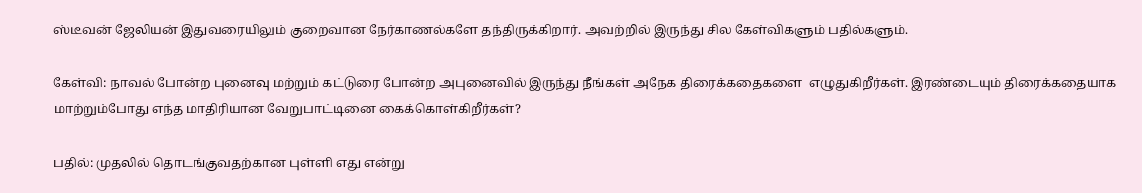ஸ்டீவன் ஜேலியன் இதுவரையிலும் குறைவான நேர்காணல்களே தந்திருக்கிறார். அவற்றில் இருந்து சில கேள்விகளும் பதில்களும்.

கேள்வி: நாவல் போன்ற புனைவு மற்றும் கட்டுரை போன்ற அபுனைவில் இருந்து நீங்கள் அநேக திரைக்கதைகளை  எழுதுகிறீர்கள். இரண்டையும் திரைக்கதையாக மாற்றும்போது எந்த மாதிரியான வேறுபாட்டினை கைக்கொள்கிறீர்கள்?

பதில்: முதலில் தொடங்குவதற்கான புள்ளி எது என்று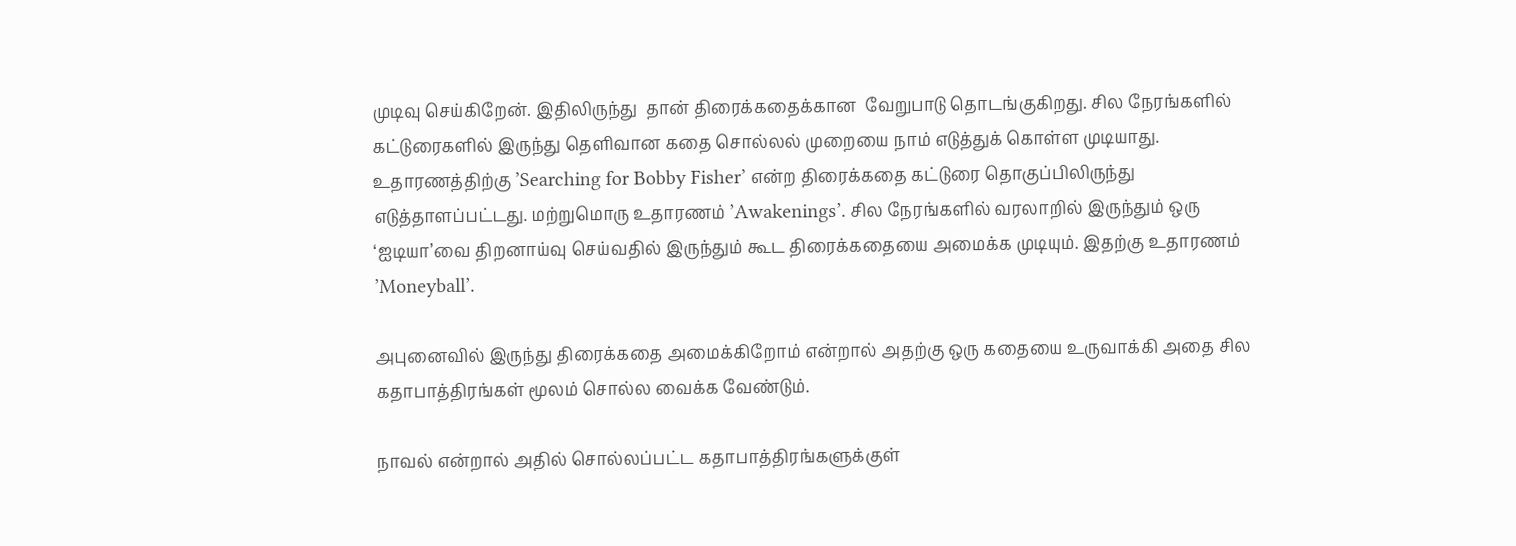முடிவு செய்கிறேன். இதிலிருந்து  தான் திரைக்கதைக்கான  வேறுபாடு தொடங்குகிறது. சில நேரங்களில் கட்டுரைகளில் இருந்து தெளிவான கதை சொல்லல் முறையை நாம் எடுத்துக் கொள்ள முடியாது. உதாரணத்திற்கு ’Searching for Bobby Fisher’ என்ற திரைக்கதை கட்டுரை தொகுப்பிலிருந்து எடுத்தாளப்பட்டது. மற்றுமொரு உதாரணம் ’Awakenings’. சில நேரங்களில் வரலாறில் இருந்தும் ஒரு ‘ஐடியா’வை திறனாய்வு செய்வதில் இருந்தும் கூட திரைக்கதையை அமைக்க முடியும். இதற்கு உதாரணம் ’Moneyball’.

அபுனைவில் இருந்து திரைக்கதை அமைக்கிறோம் என்றால் அதற்கு ஒரு கதையை உருவாக்கி அதை சில கதாபாத்திரங்கள் மூலம் சொல்ல வைக்க வேண்டும்.

நாவல் என்றால் அதில் சொல்லப்பட்ட கதாபாத்திரங்களுக்குள்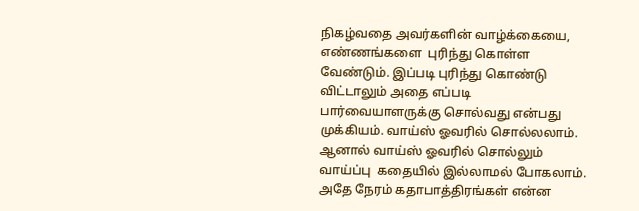நிகழ்வதை அவர்களின் வாழ்க்கையை, எண்ணங்களை  புரிந்து கொள்ள வேண்டும். இப்படி புரிந்து கொண்டு விட்டாலும் அதை எப்படி பார்வையாளருக்கு சொல்வது என்பது முக்கியம். வாய்ஸ் ஓவரில் சொல்லலாம். ஆனால் வாய்ஸ் ஓவரில் சொல்லும் வாய்ப்பு  கதையில் இல்லாமல் போகலாம்.  அதே நேரம் கதாபாத்திரங்கள் என்ன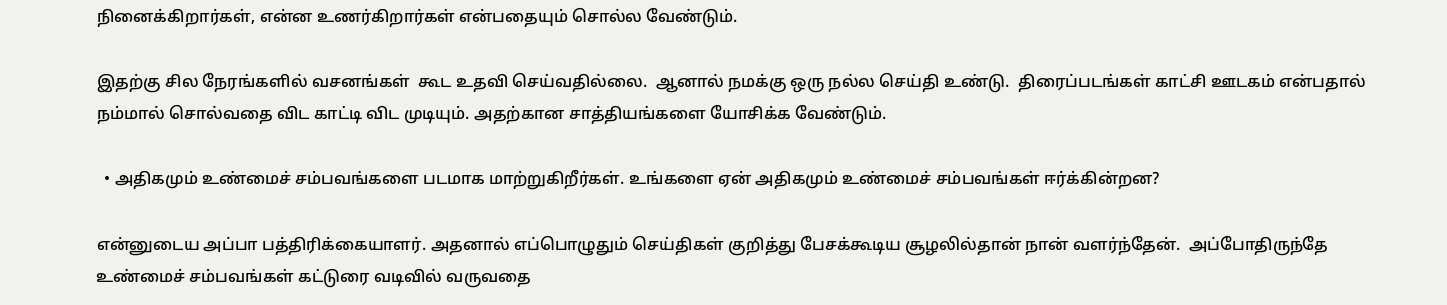நினைக்கிறார்கள், என்ன உணர்கிறார்கள் என்பதையும் சொல்ல வேண்டும்.

இதற்கு சில நேரங்களில் வசனங்கள்  கூட உதவி செய்வதில்லை.  ஆனால் நமக்கு ஒரு நல்ல செய்தி உண்டு.  திரைப்படங்கள் காட்சி ஊடகம் என்பதால்  நம்மால் சொல்வதை விட காட்டி விட முடியும். அதற்கான சாத்தியங்களை யோசிக்க வேண்டும்.

  • அதிகமும் உண்மைச் சம்பவங்களை படமாக மாற்றுகிறீர்கள். உங்களை ஏன் அதிகமும் உண்மைச் சம்பவங்கள் ஈர்க்கின்றன?

என்னுடைய அப்பா பத்திரிக்கையாளர். அதனால் எப்பொழுதும் செய்திகள் குறித்து பேசக்கூடிய சூழலில்தான் நான் வளர்ந்தேன்.  அப்போதிருந்தே  உண்மைச் சம்பவங்கள் கட்டுரை வடிவில் வருவதை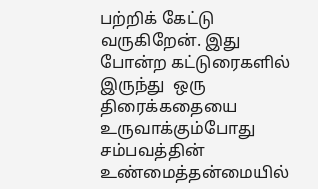பற்றிக் கேட்டு வருகிறேன். இது போன்ற கட்டுரைகளில் இருந்து  ஒரு திரைக்கதையை உருவாக்கும்போது சம்பவத்தின் உண்மைத்தன்மையில்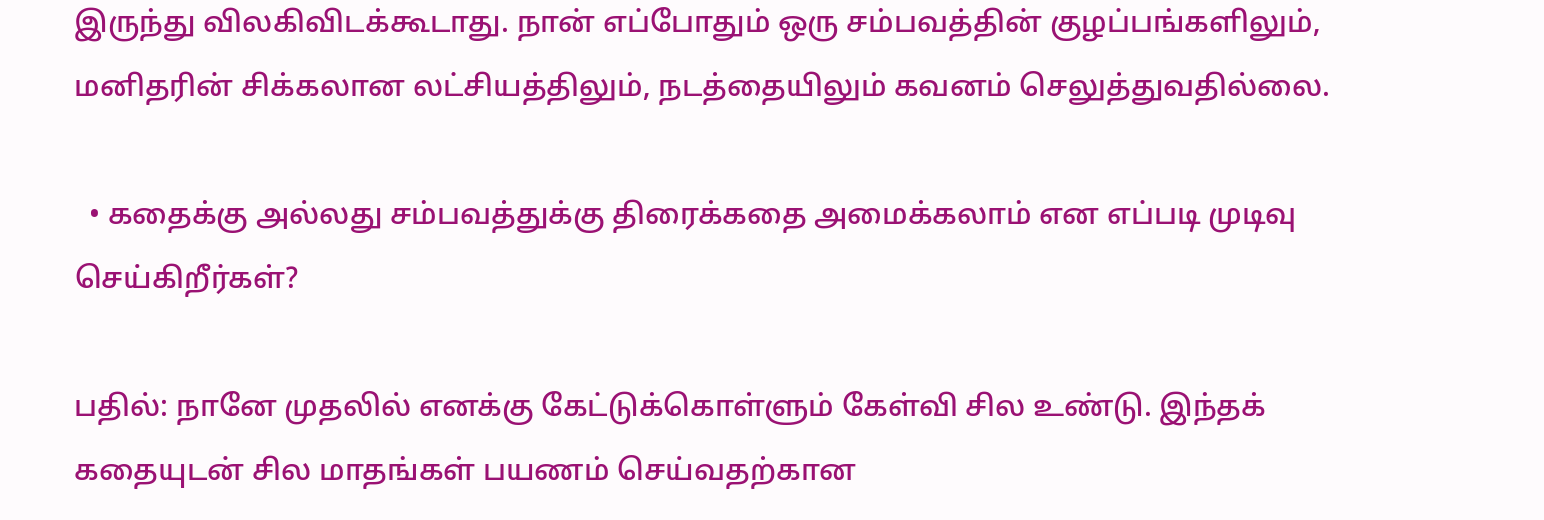இருந்து விலகிவிடக்கூடாது. நான் எப்போதும் ஒரு சம்பவத்தின் குழப்பங்களிலும், மனிதரின் சிக்கலான லட்சியத்திலும், நடத்தையிலும் கவனம் செலுத்துவதில்லை.

  • கதைக்கு அல்லது சம்பவத்துக்கு திரைக்கதை அமைக்கலாம் என எப்படி முடிவு செய்கிறீர்கள்?

பதில்: நானே முதலில் எனக்கு கேட்டுக்கொள்ளும் கேள்வி சில உண்டு. இந்தக் கதையுடன் சில மாதங்கள் பயணம் செய்வதற்கான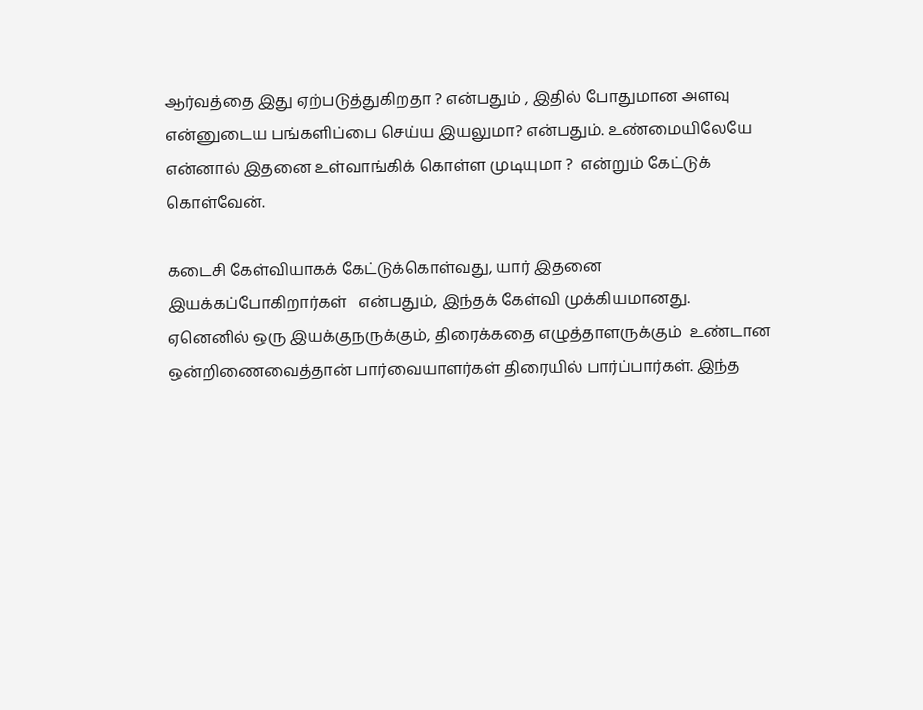ஆர்வத்தை இது ஏற்படுத்துகிறதா ? என்பதும் , இதில் போதுமான அளவு என்னுடைய பங்களிப்பை செய்ய இயலுமா? என்பதும். உண்மையிலேயே என்னால் இதனை உள்வாங்கிக் கொள்ள முடியுமா ?  என்றும் கேட்டுக் கொள்வேன்.

கடைசி கேள்வியாகக் கேட்டுக்கொள்வது, யார் இதனை இயக்கப்போகிறார்கள்   என்பதும், இந்தக் கேள்வி முக்கியமானது.  ஏனெனில் ஒரு இயக்குநருக்கும், திரைக்கதை எழுத்தாளருக்கும்  உண்டான ஒன்றிணைவைத்தான் பார்வையாளர்கள் திரையில் பார்ப்பார்கள். இந்த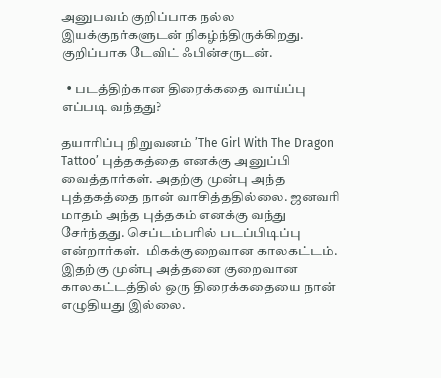அனுபவம் குறிப்பாக நல்ல இயக்குநர்களுடன் நிகழ்ந்திருக்கிறது. குறிப்பாக டேவிட் ஃபின்சருடன்.

  • படத்திற்கான திரைக்கதை வாய்ப்பு எப்படி வந்தது?

தயாரிப்பு நிறுவனம் ’The Girl With The Dragon Tattoo’ புத்தகத்தை எனக்கு அனுப்பி வைத்தார்கள். அதற்கு முன்பு அந்த புத்தகத்தை நான் வாசித்ததில்லை. ஜனவரி மாதம் அந்த புத்தகம் எனக்கு வந்து சேர்ந்தது. செப்டம்பரில் படப்பிடிப்பு என்றார்கள்.  மிகக்குறைவான காலகட்டம்.  இதற்கு முன்பு அத்தனை குறைவான காலகட்டத்தில் ஒரு திரைக்கதையை நான் எழுதியது இல்லை.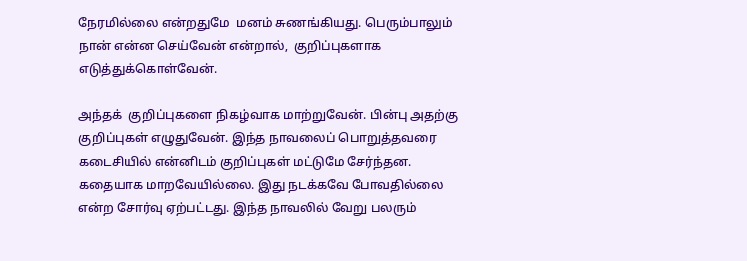நேரமில்லை என்றதுமே  மனம் சுணங்கியது. பெரும்பாலும் நான் என்ன செய்வேன் என்றால்,  குறிப்புகளாக எடுத்துக்கொள்வேன்.

அந்தக்  குறிப்புகளை நிகழ்வாக மாற்றுவேன். பின்பு அதற்கு குறிப்புகள் எழுதுவேன். இந்த நாவலைப் பொறுத்தவரை  கடைசியில் என்னிடம் குறிப்புகள் மட்டுமே சேர்ந்தன. கதையாக மாறவேயில்லை. இது நடக்கவே போவதில்லை என்ற சோர்வு ஏற்பட்டது. இந்த நாவலில் வேறு பலரும்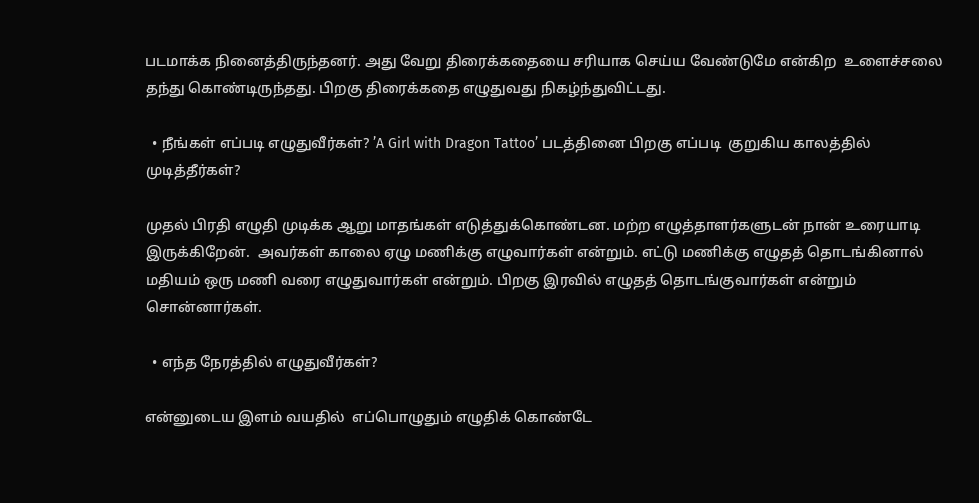படமாக்க நினைத்திருந்தனர். அது வேறு திரைக்கதையை சரியாக செய்ய வேண்டுமே என்கிற  உளைச்சலை தந்து கொண்டிருந்தது. பிறகு திரைக்கதை எழுதுவது நிகழ்ந்துவிட்டது.

  • நீங்கள் எப்படி எழுதுவீர்கள்? ’A Girl with Dragon Tattoo’ படத்தினை பிறகு எப்படி  குறுகிய காலத்தில்   முடித்தீர்கள்?

முதல் பிரதி எழுதி முடிக்க ஆறு மாதங்கள் எடுத்துக்கொண்டன. மற்ற எழுத்தாளர்களுடன் நான் உரையாடி இருக்கிறேன்.  அவர்கள் காலை ஏழு மணிக்கு எழுவார்கள் என்றும். எட்டு மணிக்கு எழுதத் தொடங்கினால் மதியம் ஒரு மணி வரை எழுதுவார்கள் என்றும். பிறகு இரவில் எழுதத் தொடங்குவார்கள் என்றும் சொன்னார்கள்.

  • எந்த நேரத்தில் எழுதுவீர்கள்?

என்னுடைய இளம் வயதில்  எப்பொழுதும் எழுதிக் கொண்டே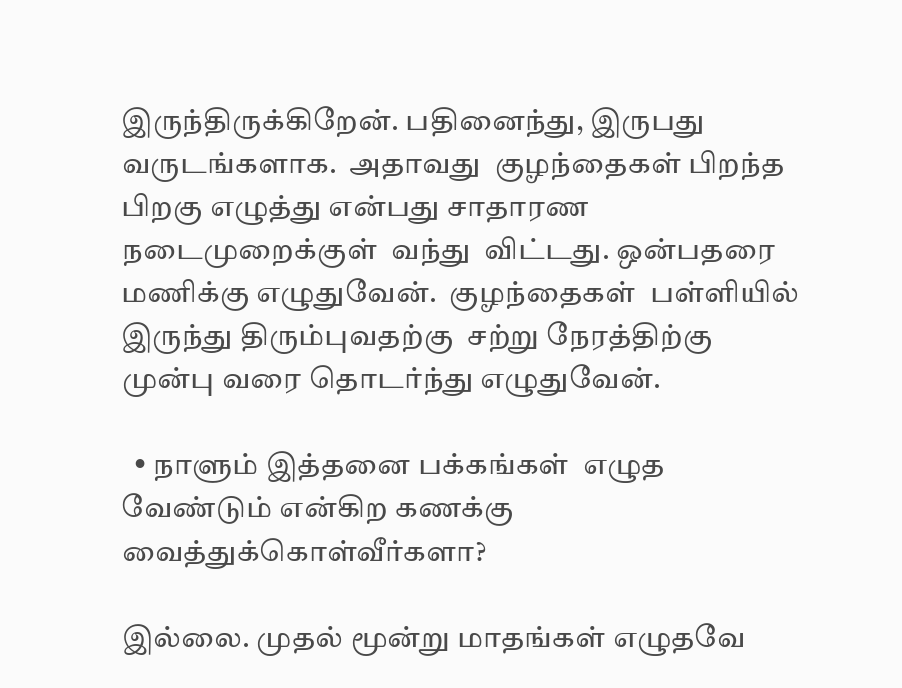இருந்திருக்கிறேன். பதினைந்து, இருபது வருடங்களாக.  அதாவது  குழந்தைகள் பிறந்த பிறகு எழுத்து என்பது சாதாரண நடைமுறைக்குள்  வந்து  விட்டது. ஒன்பதரை மணிக்கு எழுதுவேன்.  குழந்தைகள்  பள்ளியில் இருந்து திரும்புவதற்கு  சற்று நேரத்திற்கு முன்பு வரை தொடர்ந்து எழுதுவேன்.

  • நாளும் இத்தனை பக்கங்கள்  எழுத வேண்டும் என்கிற கணக்கு வைத்துக்கொள்வீர்களா?

இல்லை. முதல் மூன்று மாதங்கள் எழுதவே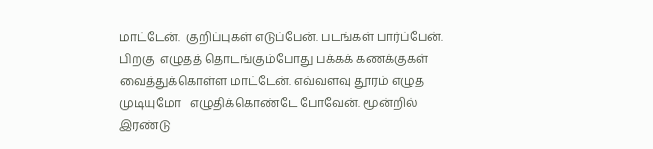மாட்டேன்.  குறிப்புகள் எடுப்பேன். படங்கள் பார்ப்பேன். பிறகு  எழுதத் தொடங்கும்போது பக்கக் கணக்குகள் வைத்துக்கொள்ள மாட்டேன். எவ்வளவு தூரம் எழுத முடியுமோ   எழுதிக்கொண்டே போவேன். மூன்றில் இரண்டு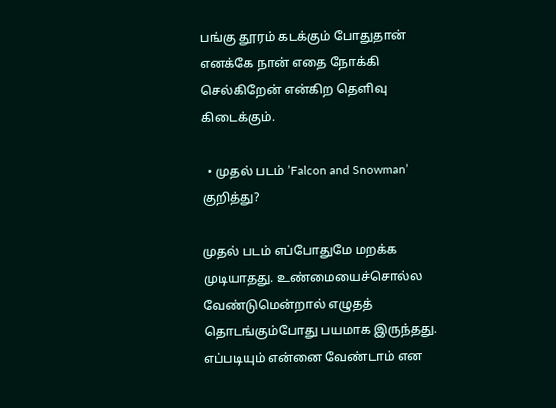பங்கு தூரம் கடக்கும் போதுதான் எனக்கே நான் எதை நோக்கி செல்கிறேன் என்கிற தெளிவு கிடைக்கும்.

  • முதல் படம் ’Falcon and Snowman’ குறித்து?

முதல் படம் எப்போதுமே மறக்க முடியாதது. உண்மையைச்சொல்ல வேண்டுமென்றால் எழுதத் தொடங்கும்போது பயமாக இருந்தது.  எப்படியும் என்னை வேண்டாம் என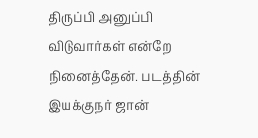திருப்பி அனுப்பி விடுவார்கள் என்றே நினைத்தேன். படத்தின் இயக்குநர் ஜான்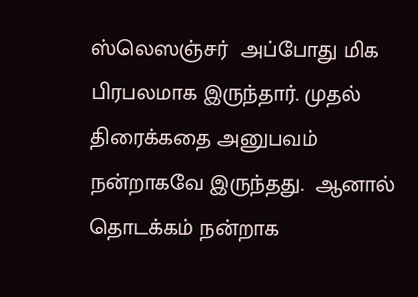ஸ்லெஸஞ்சர்  அப்போது மிக பிரபலமாக இருந்தார். முதல் திரைக்கதை அனுபவம் நன்றாகவே இருந்தது.  ஆனால் தொடக்கம் நன்றாக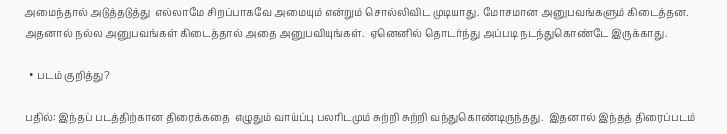அமைந்தால் அடுத்தடுத்து  எல்லாமே சிறப்பாகவே அமையும் என்றும் சொல்லிவிட முடியாது. மோசமான அனுபவங்களும் கிடைத்தன.  அதனால் நல்ல அனுபவங்கள் கிடைத்தால் அதை அனுபவியுங்கள்.  ஏனெனில் தொடர்ந்து அப்படி நடந்துகொண்டே இருக்காது.

  • படம் குறித்து?

பதில்: இந்தப் படத்திற்கான திரைக்கதை  எழுதும் வாய்ப்பு பலரிடமும் சுற்றி சுற்றி வந்துகொண்டிருந்தது.  இதனால் இந்தத் திரைப்படம்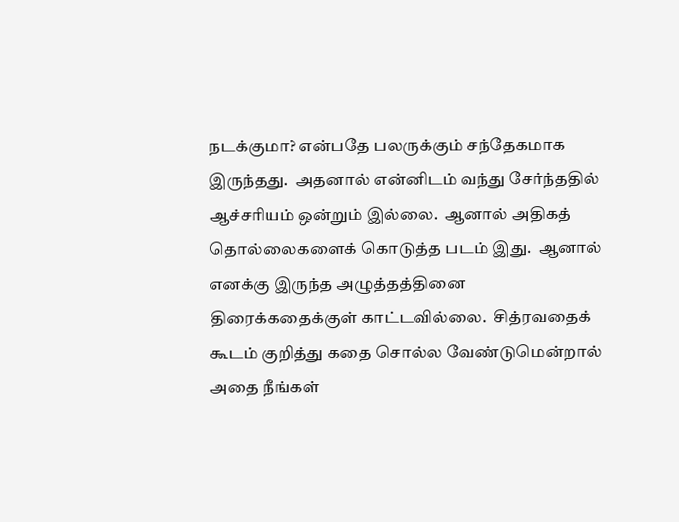நடக்குமா? என்பதே பலருக்கும் சந்தேகமாக இருந்தது.  அதனால் என்னிடம் வந்து சேர்ந்ததில் ஆச்சரியம் ஒன்றும் இல்லை.  ஆனால் அதிகத் தொல்லைகளைக் கொடுத்த படம் இது.  ஆனால்   எனக்கு இருந்த அழுத்தத்தினை திரைக்கதைக்குள் காட்டவில்லை.  சித்ரவதைக் கூடம் குறித்து கதை சொல்ல வேண்டுமென்றால்  அதை நீங்கள்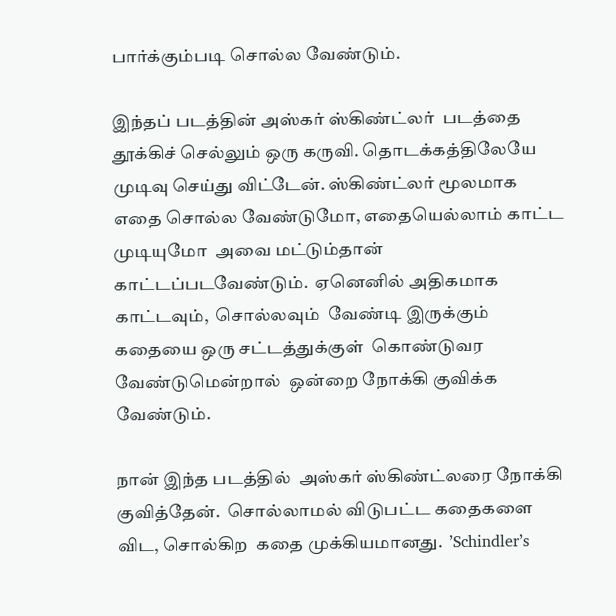பார்க்கும்படி சொல்ல வேண்டும்.

இந்தப் படத்தின் அஸ்கர் ஸ்கிண்ட்லர்  படத்தை தூக்கிச் செல்லும் ஒரு கருவி. தொடக்கத்திலேயே முடிவு செய்து விட்டேன். ஸ்கிண்ட்லர் மூலமாக எதை சொல்ல வேண்டுமோ, எதையெல்லாம் காட்ட முடியுமோ  அவை மட்டும்தான் காட்டப்படவேண்டும்.  ஏனெனில் அதிகமாக காட்டவும்,  சொல்லவும்  வேண்டி இருக்கும்  கதையை ஒரு சட்டத்துக்குள்  கொண்டுவர வேண்டுமென்றால்  ஒன்றை நோக்கி குவிக்க வேண்டும்.

நான் இந்த படத்தில்  அஸ்கர் ஸ்கிண்ட்லரை நோக்கி குவித்தேன்.  சொல்லாமல் விடுபட்ட கதைகளை விட, சொல்கிற  கதை முக்கியமானது.  ’Schindler’s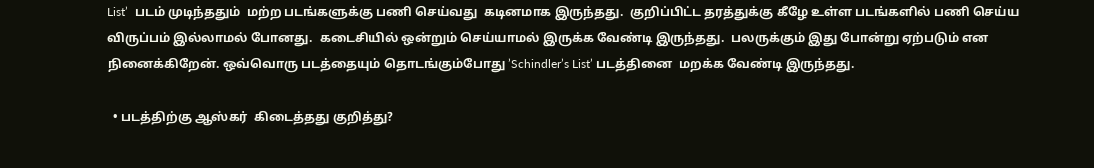List’  படம் முடிந்ததும்  மற்ற படங்களுக்கு பணி செய்வது  கடினமாக இருந்தது.  குறிப்பிட்ட தரத்துக்கு கீழே உள்ள படங்களில் பணி செய்ய விருப்பம் இல்லாமல் போனது.  கடைசியில் ஒன்றும் செய்யாமல் இருக்க வேண்டி இருந்தது.  பலருக்கும் இது போன்று ஏற்படும் என நினைக்கிறேன். ஒவ்வொரு படத்தையும் தொடங்கும்போது ’Schindler’s List’ படத்தினை  மறக்க வேண்டி இருந்தது.

  • படத்திற்கு ஆஸ்கர்  கிடைத்தது குறித்து?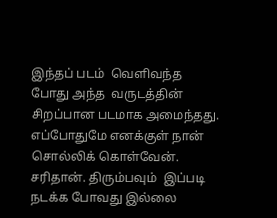இந்தப் படம்  வெளிவந்த போது அந்த  வருடத்தின் சிறப்பான படமாக அமைந்தது. எப்போதுமே எனக்குள் நான் சொல்லிக் கொள்வேன்.  சரிதான். திரும்பவும்  இப்படி நடக்க போவது இல்லை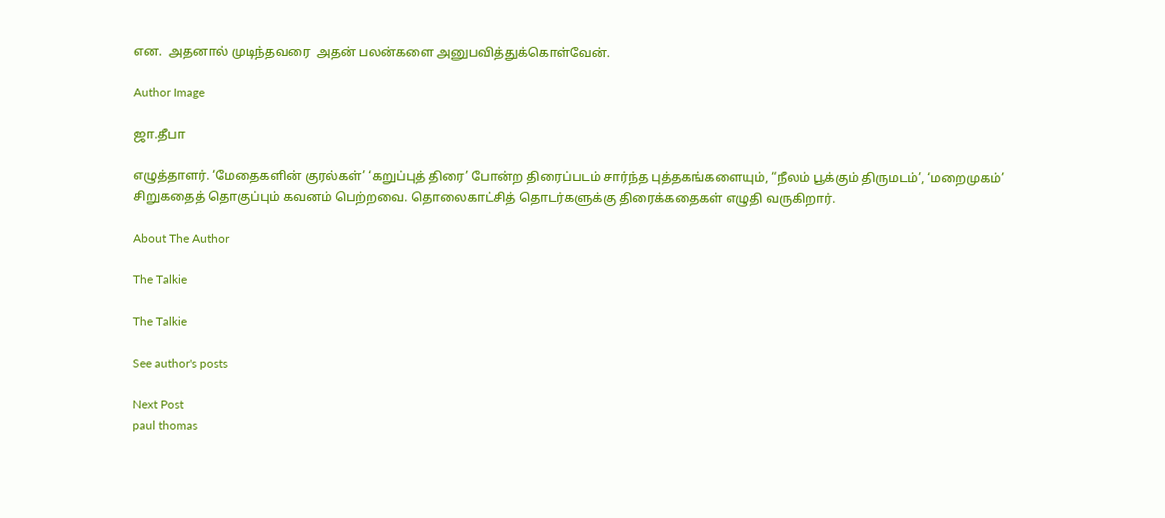என.  அதனால் முடிந்தவரை  அதன் பலன்களை அனுபவித்துக்கொள்வேன்.

Author Image

ஜா.தீபா

எழுத்தாளர். ‘மேதைகளின் குரல்கள்’ ‘கறுப்புத் திரை’ போன்ற திரைப்படம் சார்ந்த புத்தகங்களையும், “நீலம் பூக்கும் திருமடம்’, ‘மறைமுகம்’ சிறுகதைத் தொகுப்பும் கவனம் பெற்றவை. தொலைகாட்சித் தொடர்களுக்கு திரைக்கதைகள் எழுதி வருகிறார்.

About The Author

The Talkie

The Talkie

See author's posts

Next Post
paul thomas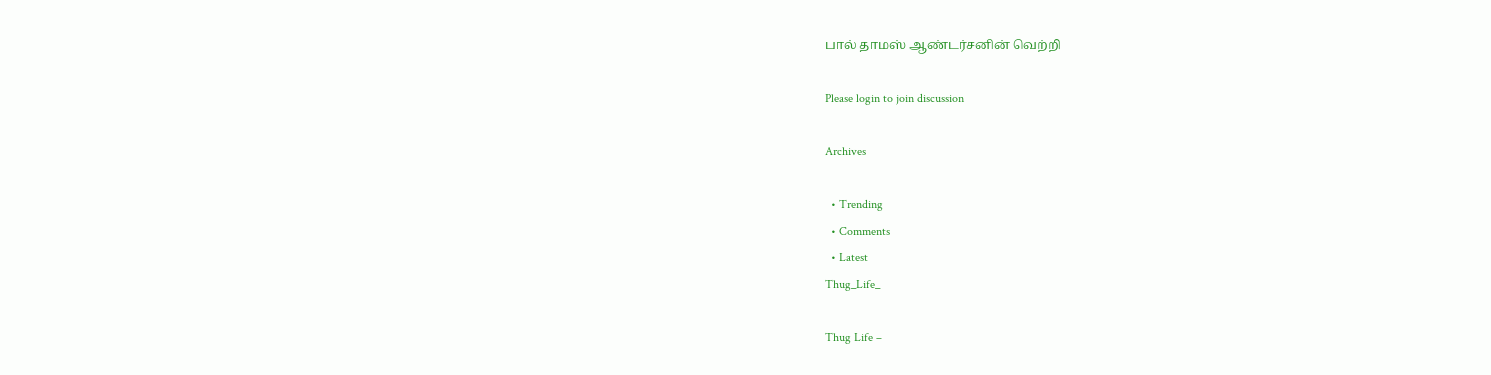பால் தாமஸ் ஆண்டர்சனின் வெற்றி

Please login to join discussion

Archives

  • Trending
  • Comments
  • Latest
Thug_Life_

Thug Life –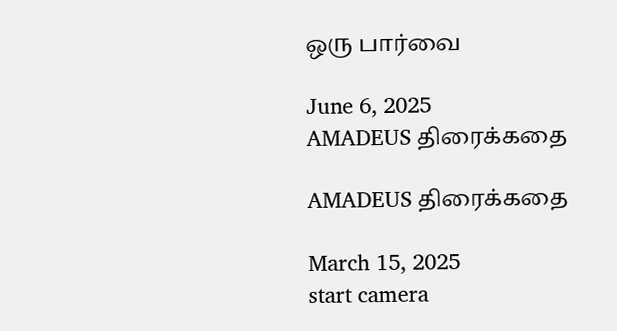ஒரு பார்வை

June 6, 2025
AMADEUS திரைக்கதை

AMADEUS திரைக்கதை

March 15, 2025
start camera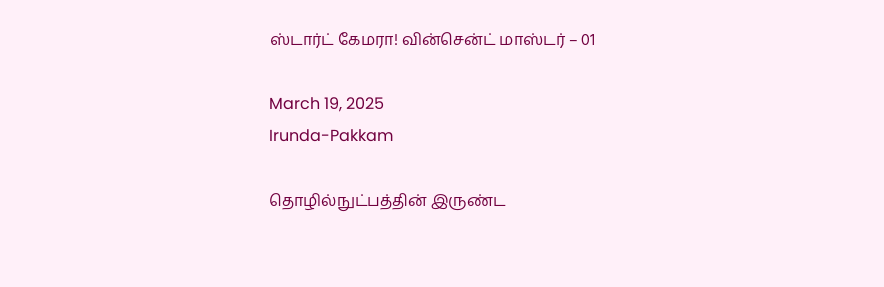ஸ்டார்ட் கேமரா! வின்சென்ட் மாஸ்டர் – 01

March 19, 2025
Irunda-Pakkam

தொழில்நுட்பத்தின் இருண்ட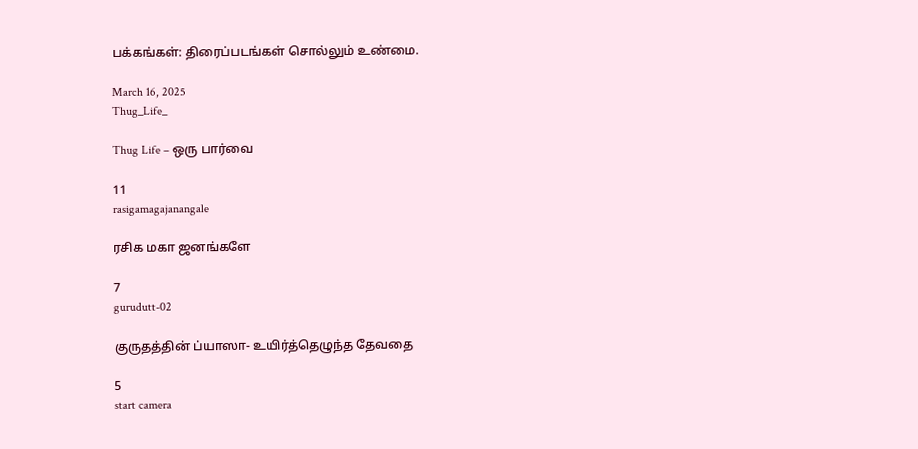பக்கங்கள்: திரைப்படங்கள் சொல்லும் உண்மை.

March 16, 2025
Thug_Life_

Thug Life – ஒரு பார்வை

11
rasigamagajanangale

ரசிக மகா ஜனங்களே

7
gurudutt-02

குருதத்தின் ப்யாஸா- உயிர்த்தெழுந்த தேவதை

5
start camera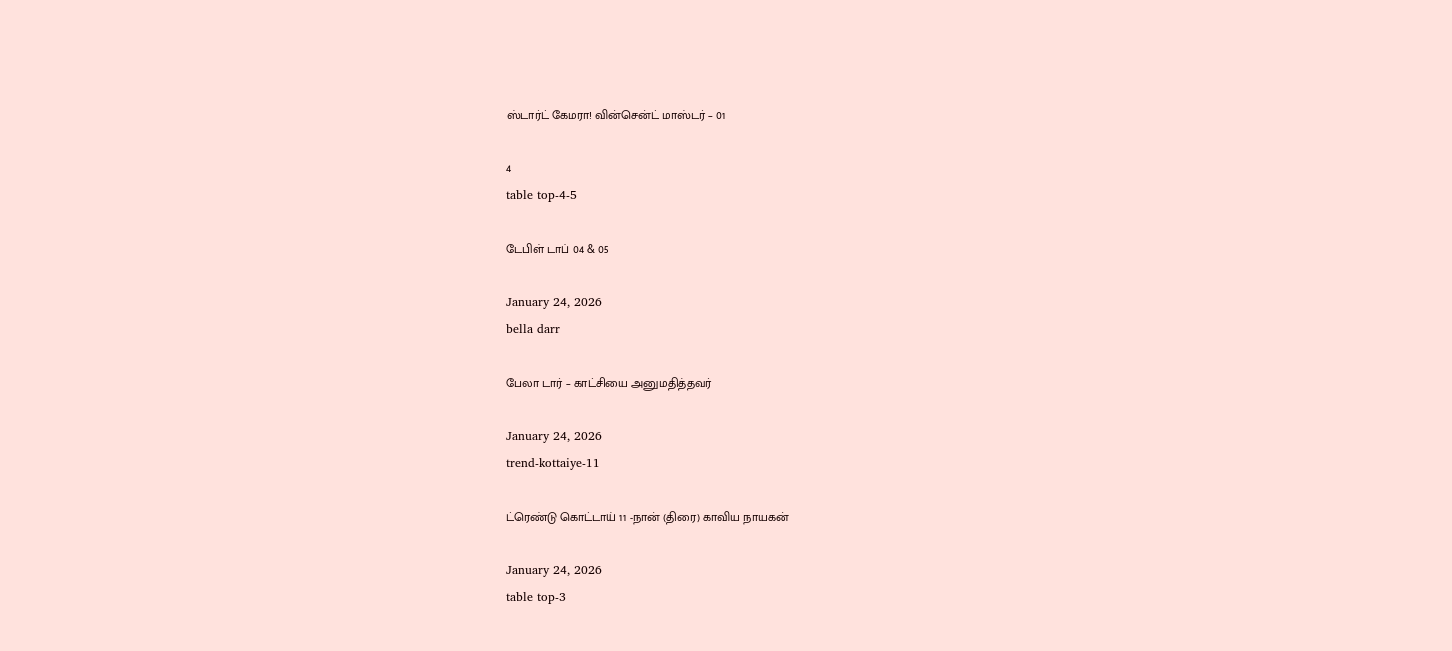ஸ்டார்ட் கேமரா! வின்சென்ட் மாஸ்டர் – 01

4
table top-4-5

டேபிள் டாப் 04 & 05

January 24, 2026
bella darr

பேலா டார் – காட்சியை அனுமதித்தவர்

January 24, 2026
trend-kottaiye-11

ட்ரெண்டு கொட்டாய் 11 -நான் (திரை) காவிய நாயகன்

January 24, 2026
table top-3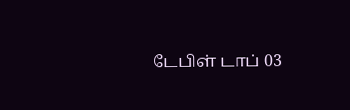டேபிள் டாப் 03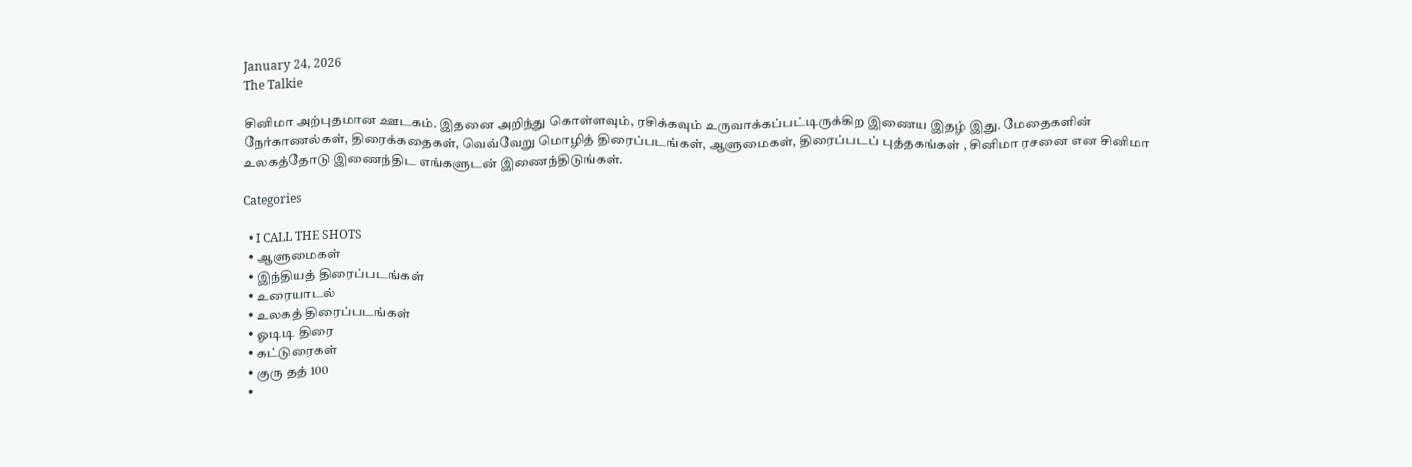January 24, 2026
The Talkie

சினிமா அற்புதமான ஊடகம். இதனை அறிந்து கொள்ளவும், ரசிக்கவும் உருவாக்கப்பட்டிருக்கிற இணைய இதழ் இது. மேதைகளின் நேர்காணல்கள், திரைக்கதைகள், வெவ்வேறு மொழித் திரைப்படங்கள், ஆளுமைகள், திரைப்படப் புத்தகங்கள் , சினிமா ரசனை என சினிமா உலகத்தோடு இணைந்திட எங்களுடன் இணைந்திடுங்கள்.

Categories

  • I CALL THE SHOTS
  • ஆளுமைகள்
  • இந்தியத் திரைப்படங்கள்
  • உரையாடல்
  • உலகத் திரைப்படங்கள்
  • ஓடிடி திரை
  • கட்டுரைகள்
  • குரு தத் 100
  •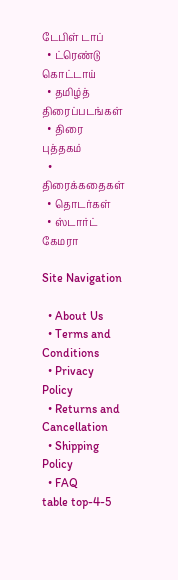டேபிள் டாப்
  • ட்ரெண்டு கொட்டாய்
  • தமிழ்த் திரைப்படங்கள்
  • திரை புத்தகம்
  • திரைக்கதைகள்
  • தொடர்கள்
  • ஸ்டார்ட் கேமரா

Site Navigation

  • About Us
  • Terms and Conditions
  • Privacy Policy
  • Returns and Cancellation
  • Shipping Policy
  • FAQ
table top-4-5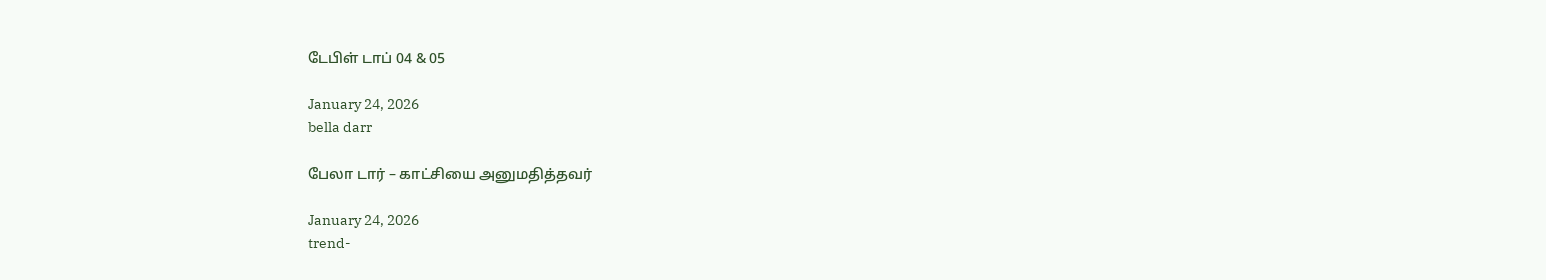டேபிள் டாப் 04 & 05

January 24, 2026
bella darr

பேலா டார் – காட்சியை அனுமதித்தவர்

January 24, 2026
trend-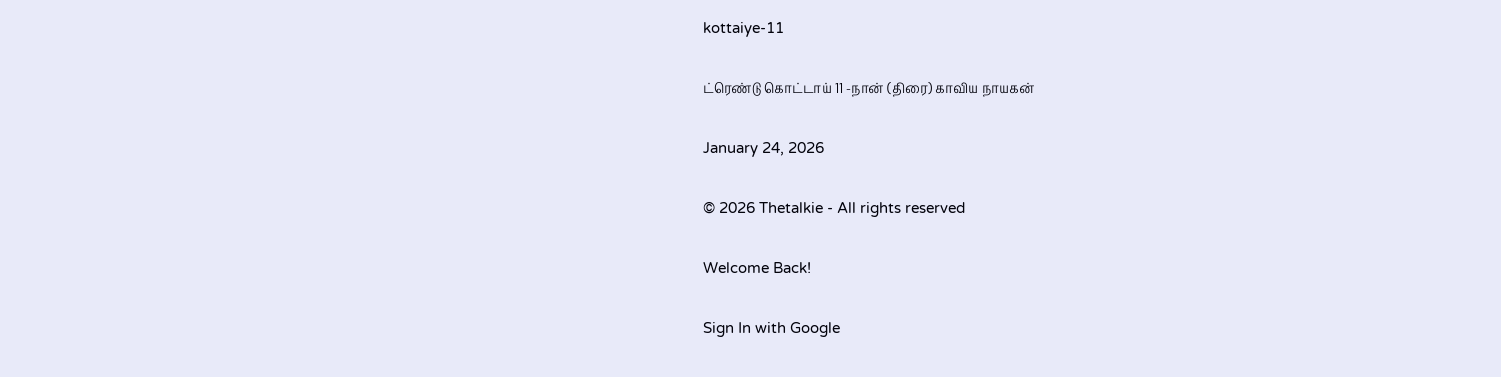kottaiye-11

ட்ரெண்டு கொட்டாய் 11 -நான் (திரை) காவிய நாயகன்

January 24, 2026

© 2026 Thetalkie - All rights reserved

Welcome Back!

Sign In with Google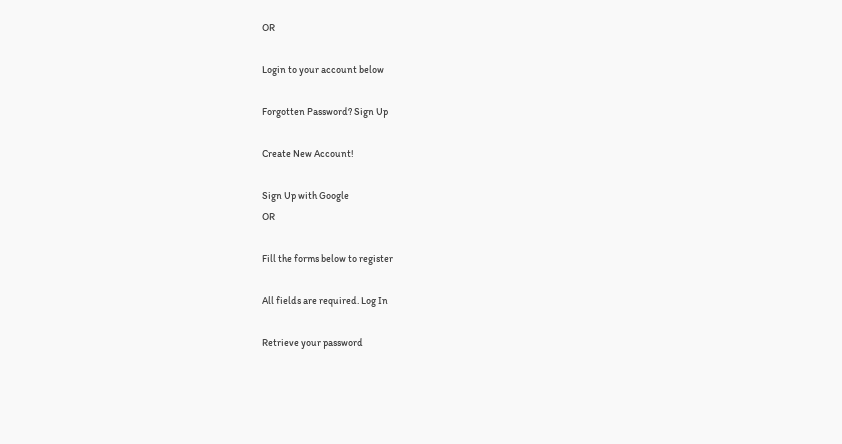OR

Login to your account below

Forgotten Password? Sign Up

Create New Account!

Sign Up with Google
OR

Fill the forms below to register

All fields are required. Log In

Retrieve your password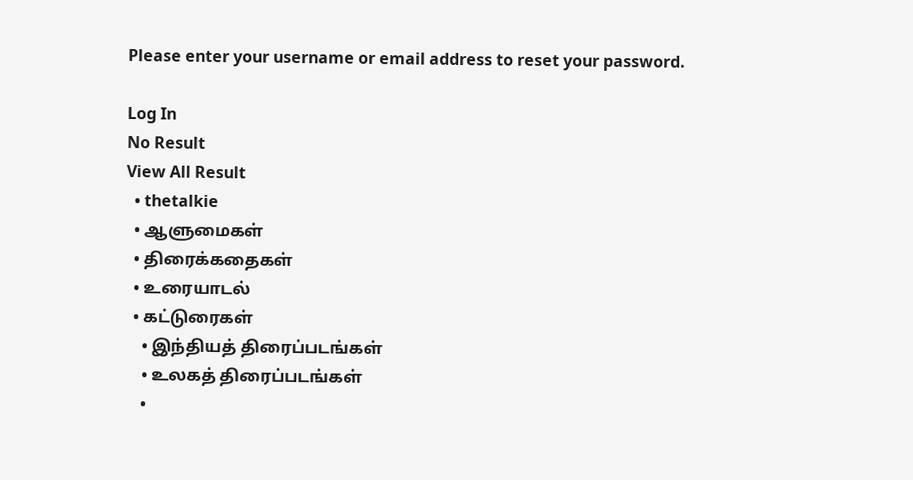Please enter your username or email address to reset your password.

Log In
No Result
View All Result
  • thetalkie
  • ஆளுமைகள்
  • திரைக்கதைகள்
  • உரையாடல்
  • கட்டுரைகள்
    • இந்தியத் திரைப்படங்கள்
    • உலகத் திரைப்படங்கள்
    •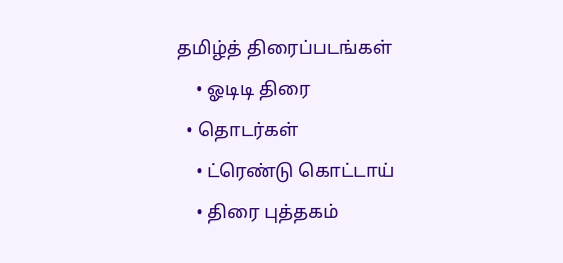தமிழ்த் திரைப்படங்கள்
    • ஓடிடி திரை
  • தொடர்கள்
    • ட்ரெண்டு கொட்டாய்
    • திரை புத்தகம்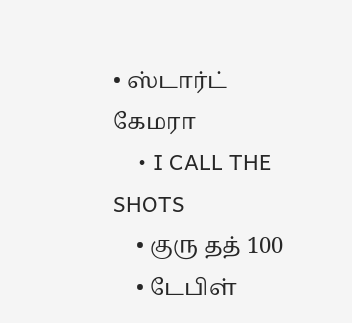• ஸ்டார்ட் கேமரா
    • I CALL THE SHOTS
    • குரு தத் 100
    • டேபிள்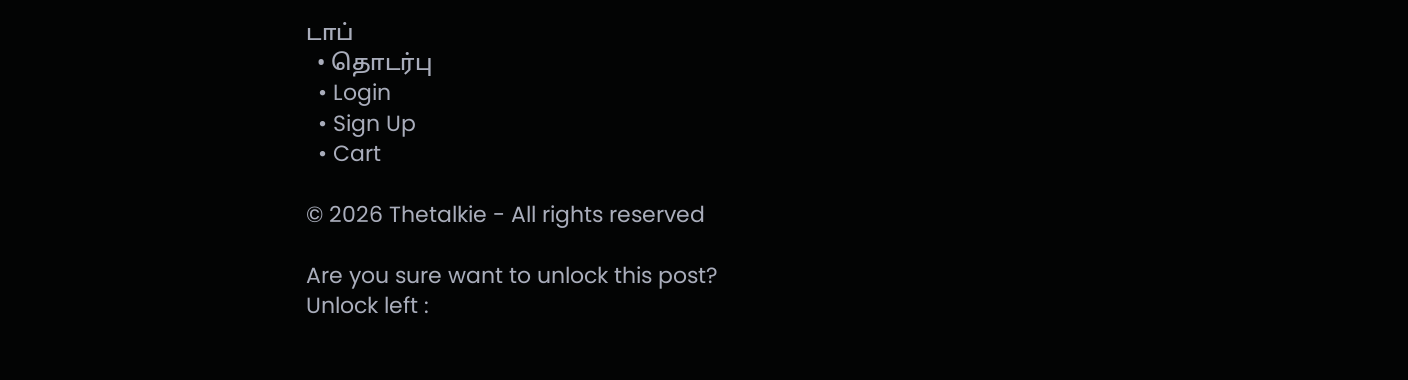டாப்
  • தொடர்பு
  • Login
  • Sign Up
  • Cart

© 2026 Thetalkie - All rights reserved

Are you sure want to unlock this post?
Unlock left :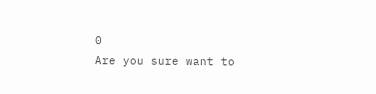0
Are you sure want to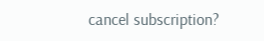cancel subscription?